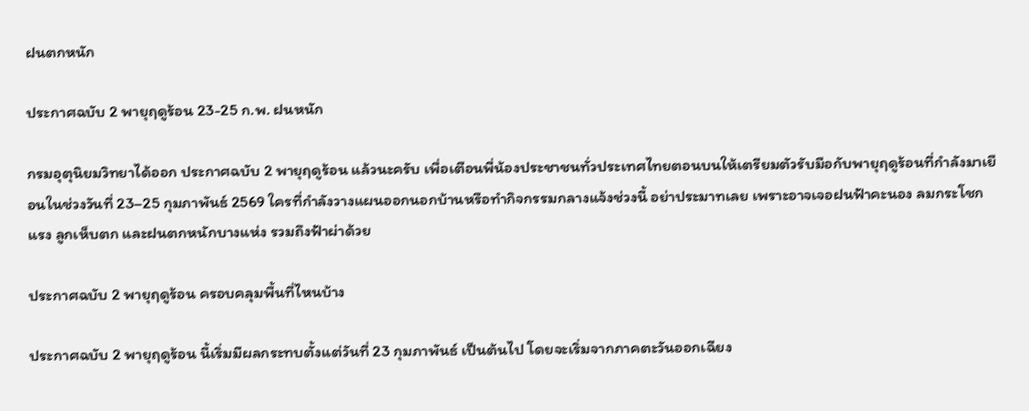ฝนตกหนัก

ประกาศฉบับ 2 พายุฤดูร้อน 23-25 ก.พ. ฝนหนัก

กรมอุตุนิยมวิทยาได้ออก ประกาศฉบับ 2 พายุฤดูร้อน แล้วนะครับ เพื่อเตือนพี่น้องประชาชนทั่วประเทศไทยตอนบนให้เตรียมตัวรับมือกับพายุฤดูร้อนที่กำลังมาเยือนในช่วงวันที่ 23–25 กุมภาพันธ์ 2569 ใครที่กำลังวางแผนออกนอกบ้านหรือทำกิจกรรมกลางแจ้งช่วงนี้ อย่าประมาทเลย เพราะอาจเจอฝนฟ้าคะนอง ลมกระโชกแรง ลูกเห็บตก และฝนตกหนักบางแห่ง รวมถึงฟ้าผ่าด้วย

ประกาศฉบับ 2 พายุฤดูร้อน ครอบคลุมพื้นที่ไหนบ้าง

ประกาศฉบับ 2 พายุฤดูร้อน นี้เริ่มมีผลกระทบตั้งแต่วันที่ 23 กุมภาพันธ์ เป็นต้นไป โดยจะเริ่มจากภาคตะวันออกเฉียง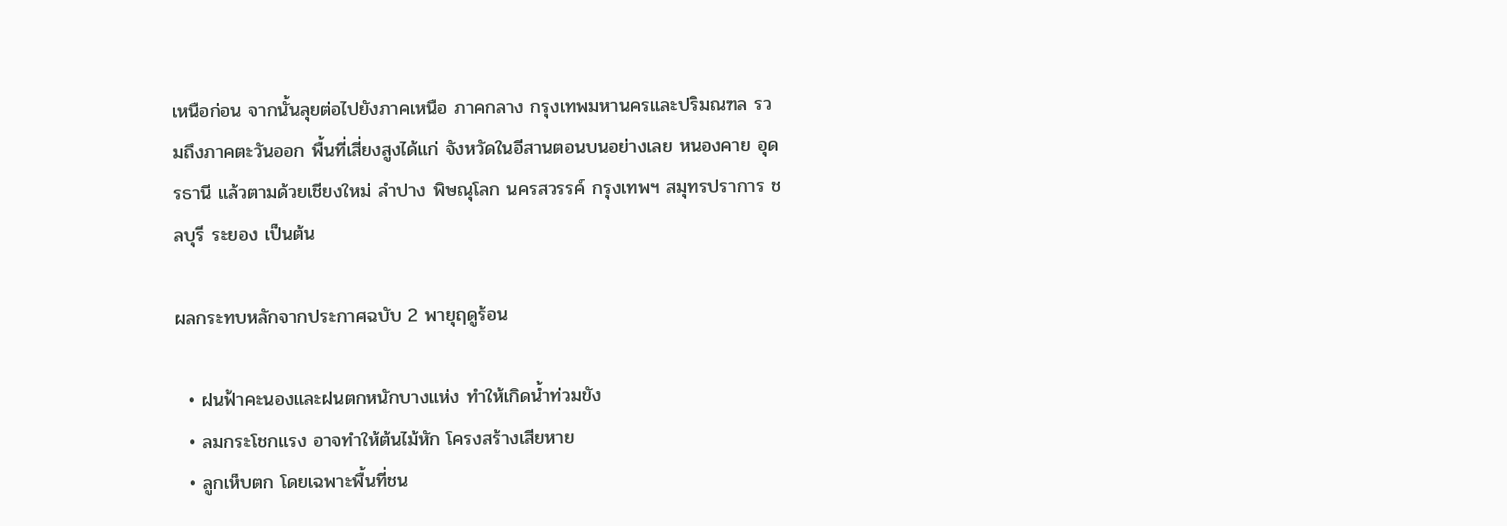เหนือก่อน จากนั้นลุยต่อไปยังภาคเหนือ ภาคกลาง กรุงเทพมหานครและปริมณฑล รวมถึงภาคตะวันออก พื้นที่เสี่ยงสูงได้แก่ จังหวัดในอีสานตอนบนอย่างเลย หนองคาย อุดรธานี แล้วตามด้วยเชียงใหม่ ลำปาง พิษณุโลก นครสวรรค์ กรุงเทพฯ สมุทรปราการ ชลบุรี ระยอง เป็นต้น

ผลกระทบหลักจากประกาศฉบับ 2 พายุฤดูร้อน

  • ฝนฟ้าคะนองและฝนตกหนักบางแห่ง ทำให้เกิดน้ำท่วมขัง
  • ลมกระโชกแรง อาจทำให้ต้นไม้หัก โครงสร้างเสียหาย
  • ลูกเห็บตก โดยเฉพาะพื้นที่ชน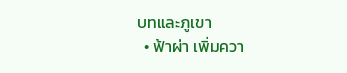บทและภูเขา
  • ฟ้าผ่า เพิ่มควา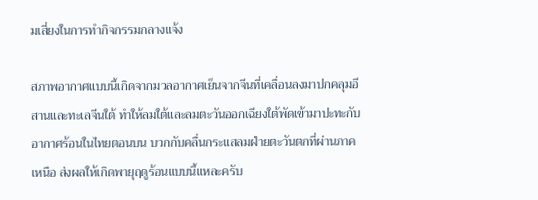มเสี่ยงในการทำกิจกรรมกลางแจ้ง

สภาพอากาศแบบนี้เกิดจากมวลอากาศเย็นจากจีนที่เคลื่อนลงมาปกคลุมอีสานและทะเลจีนใต้ ทำให้ลมใต้และลมตะวันออกเฉียงใต้พัดเข้ามาปะทะกับอากาศร้อนในไทยตอนบน บวกกับคลื่นกระแสลมฝ่ายตะวันตกที่ผ่านภาคเหนือ ส่งผลให้เกิดพายุฤดูร้อนแบบนี้แหละครับ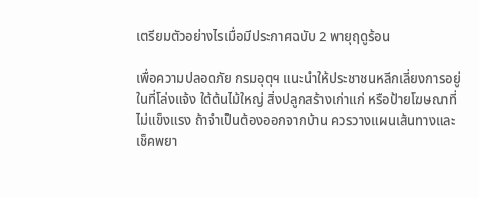เตรียมตัวอย่างไรเมื่อมีประกาศฉบับ 2 พายุฤดูร้อน

เพื่อความปลอดภัย กรมอุตุฯ แนะนำให้ประชาชนหลีกเลี่ยงการอยู่ในที่โล่งแจ้ง ใต้ต้นไม้ใหญ่ สิ่งปลูกสร้างเก่าแก่ หรือป้ายโฆษณาที่ไม่แข็งแรง ถ้าจำเป็นต้องออกจากบ้าน ควรวางแผนเส้นทางและเช็คพยา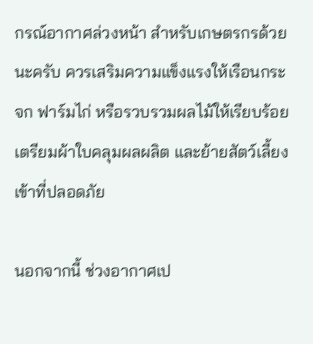กรณ์อากาศล่วงหน้า สำหรับเกษตรกรด้วยนะครับ ควรเสริมความแข็งแรงให้เรือนกระจก ฟาร์มไก่ หรือรวบรวมผลไม้ให้เรียบร้อย เตรียมผ้าใบคลุมผลผลิต และย้ายสัตว์เลี้ยงเข้าที่ปลอดภัย

นอกจากนี้ ช่วงอากาศเป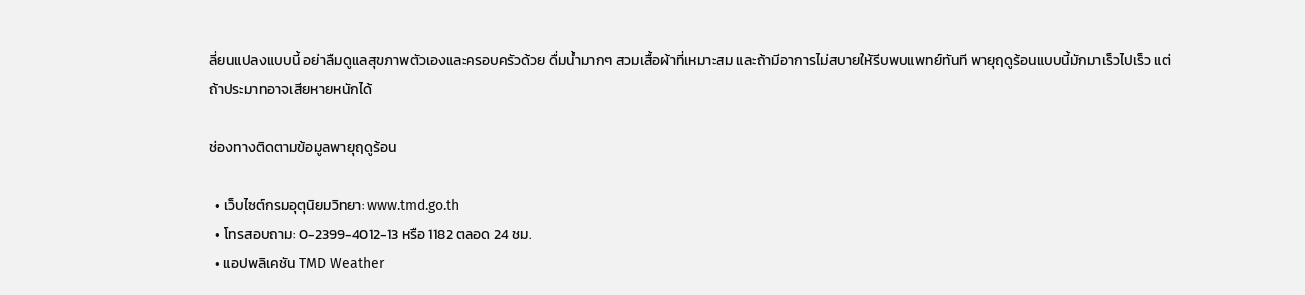ลี่ยนแปลงแบบนี้ อย่าลืมดูแลสุขภาพตัวเองและครอบครัวด้วย ดื่มน้ำมากๆ สวมเสื้อผ้าที่เหมาะสม และถ้ามีอาการไม่สบายให้รีบพบแพทย์ทันที พายุฤดูร้อนแบบนี้มักมาเร็วไปเร็ว แต่ถ้าประมาทอาจเสียหายหนักได้

ช่องทางติดตามข้อมูลพายุฤดูร้อน

  • เว็บไซต์กรมอุตุนิยมวิทยา: www.tmd.go.th
  • โทรสอบถาม: 0-2399-4012-13 หรือ 1182 ตลอด 24 ชม.
  • แอปพลิเคชัน TMD Weather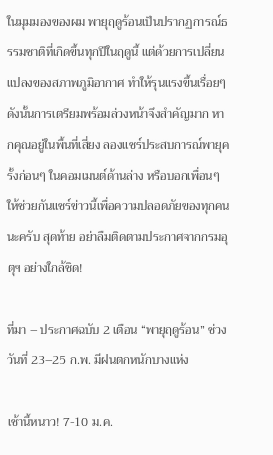ในมุมมองของผม พายุฤดูร้อนเป็นปรากฏการณ์ธรรมชาติที่เกิดขึ้นทุกปีในฤดูนี้ แต่ด้วยการเปลี่ยนแปลงของสภาพภูมิอากาศ ทำให้รุนแรงขึ้นเรื่อยๆ ดังนั้นการเตรียมพร้อมล่วงหน้าจึงสำคัญมาก หากคุณอยู่ในพื้นที่เสี่ยง ลองแชร์ประสบการณ์พายุครั้งก่อนๆ ในคอมเมนต์ด้านล่าง หรือบอกเพื่อนๆ ให้ช่วยกันแชร์ข่าวนี้เพื่อความปลอดภัยของทุกคนนะครับ สุดท้าย อย่าลืมติดตามประกาศจากกรมอุตุฯ อย่างใกล้ชิด!

ที่มา – ประกาศฉบับ 2 เตือน “พายุฤดูร้อน” ช่วงวันที่ 23–25 ก.พ. มีฝนตกหนักบางแห่ง

เช้านี้หนาว! 7-10 ม.ค.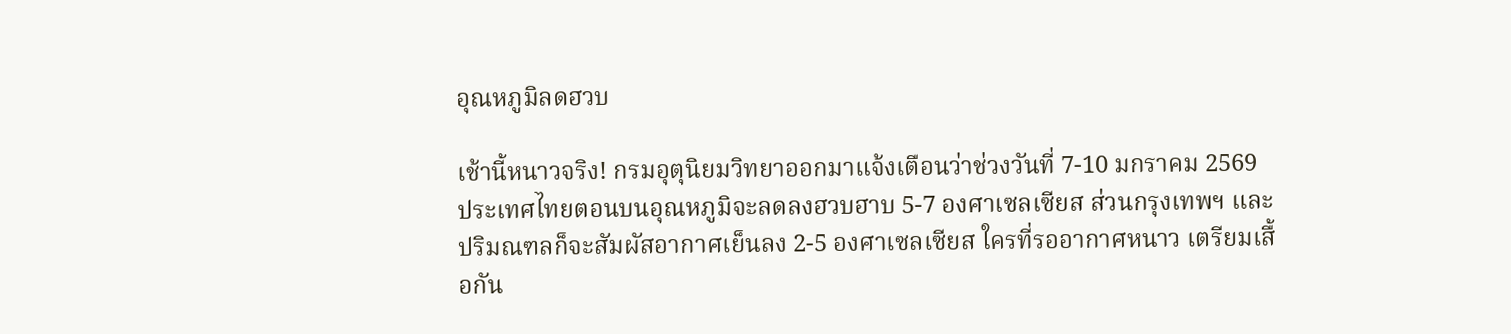อุณหภูมิลดฮวบ

เช้านี้หนาวจริง! กรมอุตุนิยมวิทยาออกมาแจ้งเตือนว่าช่วงวันที่ 7-10 มกราคม 2569 ประเทศไทยตอนบนอุณหภูมิจะลดลงฮวบฮาบ 5-7 องศาเซลเซียส ส่วนกรุงเทพฯ และปริมณฑลก็จะสัมผัสอากาศเย็นลง 2-5 องศาเซลเซียส ใครที่รออากาศหนาว เตรียมเสื้อกัน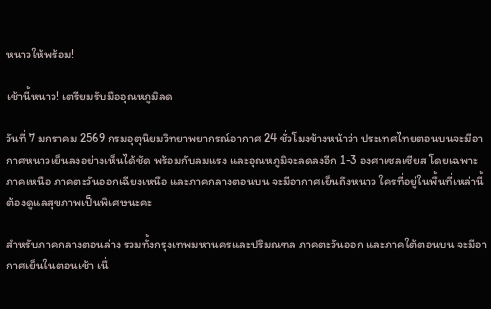หนาวให้พร้อม!

เช้านี้หนาว! เตรียมรับมืออุณหภูมิลด

วันที่ 7 มกราคม 2569 กรมอุตุนิยมวิทยาพยากรณ์อากาศ 24 ชั่วโมงข้างหน้าว่า ประเทศไทยตอนบนจะมีอากาศหนาวเย็นลงอย่างเห็นได้ชัด พร้อมกับลมแรง และอุณหภูมิจะลดลงอีก 1-3 องศาเซลเซียส โดยเฉพาะภาคเหนือ ภาคตะวันออกเฉียงเหนือ และภาคกลางตอนบน จะมีอากาศเย็นถึงหนาว ใครที่อยู่ในพื้นที่เหล่านี้ต้องดูแลสุขภาพเป็นพิเศษนะคะ

สำหรับภาคกลางตอนล่าง รวมทั้งกรุงเทพมหานครและปริมณฑล ภาคตะวันออก และภาคใต้ตอนบน จะมีอากาศเย็นในตอนเช้า เนื่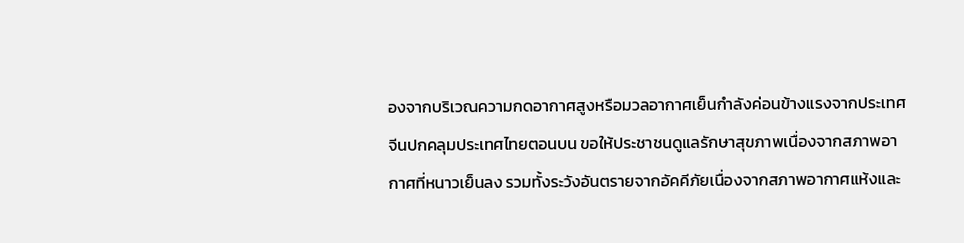องจากบริเวณความกดอากาศสูงหรือมวลอากาศเย็นกำลังค่อนข้างแรงจากประเทศจีนปกคลุมประเทศไทยตอนบน ขอให้ประชาชนดูแลรักษาสุขภาพเนื่องจากสภาพอากาศที่หนาวเย็นลง รวมทั้งระวังอันตรายจากอัคคีภัยเนื่องจากสภาพอากาศแห้งและ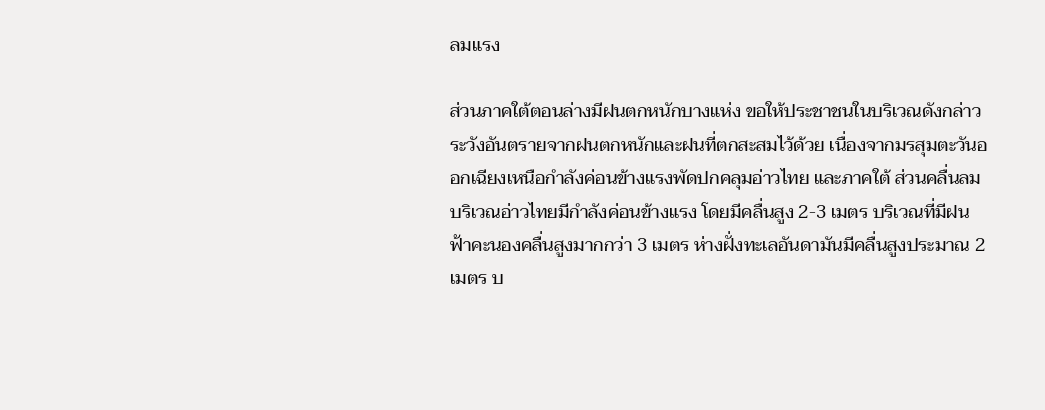ลมแรง

ส่วนภาคใต้ตอนล่างมีฝนตกหนักบางแห่ง ขอให้ประชาชนในบริเวณดังกล่าวระวังอันตรายจากฝนตกหนักและฝนที่ตกสะสมไว้ด้วย เนื่องจากมรสุมตะวันออกเฉียงเหนือกำลังค่อนข้างแรงพัดปกคลุมอ่าวไทย และภาคใต้ ส่วนคลื่นลมบริเวณอ่าวไทยมีกำลังค่อนข้างแรง โดยมีคลื่นสูง 2-3 เมตร บริเวณที่มีฝนฟ้าคะนองคลื่นสูงมากกว่า 3 เมตร ห่างฝั่งทะเลอันดามันมีคลื่นสูงประมาณ 2 เมตร บ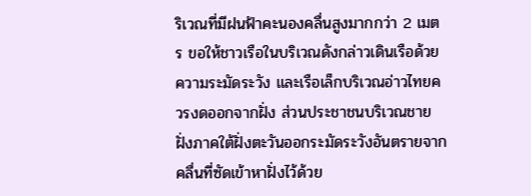ริเวณที่มีฝนฟ้าคะนองคลื่นสูงมากกว่า 2 เมตร ขอให้ชาวเรือในบริเวณดังกล่าวเดินเรือด้วยความระมัดระวัง และเรือเล็กบริเวณอ่าวไทยควรงดออกจากฝั่ง ส่วนประชาชนบริเวณชายฝั่งภาคใต้ฝั่งตะวันออกระมัดระวังอันตรายจากคลื่นที่ซัดเข้าหาฝั่งไว้ด้วย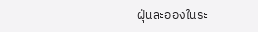ฝุ่นละอองในระ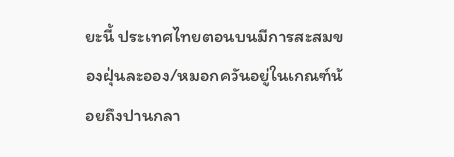ยะนี้ ประเทศไทยตอนบนมีการสะสมของฝุ่นละออง/หมอกควันอยู่ในเกณฑ์น้อยถึงปานกลา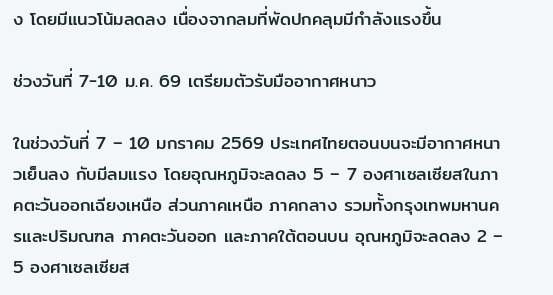ง โดยมีแนวโน้มลดลง เนื่องจากลมที่พัดปกคลุมมีกำลังแรงขึ้น

ช่วงวันที่ 7-10 ม.ค. 69 เตรียมตัวรับมืออากาศหนาว

ในช่วงวันที่ 7 – 10 มกราคม 2569 ประเทศไทยตอนบนจะมีอากาศหนาวเย็นลง กับมีลมแรง โดยอุณหภูมิจะลดลง 5 – 7 องศาเซลเซียสในภาคตะวันออกเฉียงเหนือ ส่วนภาคเหนือ ภาคกลาง รวมทั้งกรุงเทพมหานครและปริมณฑล ภาคตะวันออก และภาคใต้ตอนบน อุณหภูมิจะลดลง 2 – 5 องศาเซลเซียส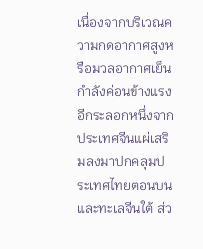เนื่องจากบริเวณความกดอากาศสูงหรือมวลอากาศเย็นกำลังค่อนข้างแรงอีกระลอกหนึ่งจากประเทศจีนแผ่เสริมลงมาปกคลุมประเทศไทยตอนบนและทะเลจีนใต้ ส่ว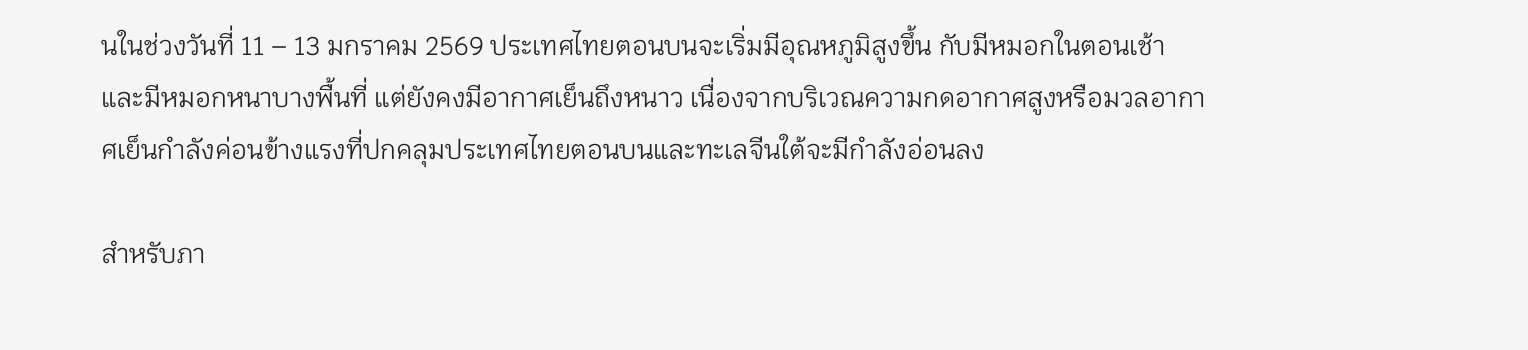นในช่วงวันที่ 11 – 13 มกราคม 2569 ประเทศไทยตอนบนจะเริ่มมีอุณหภูมิสูงขึ้น กับมีหมอกในตอนเช้า และมีหมอกหนาบางพื้นที่ แต่ยังคงมีอากาศเย็นถึงหนาว เนื่องจากบริเวณความกดอากาศสูงหรือมวลอากาศเย็นกำลังค่อนข้างแรงที่ปกคลุมประเทศไทยตอนบนและทะเลจีนใต้จะมีกำลังอ่อนลง

สำหรับภา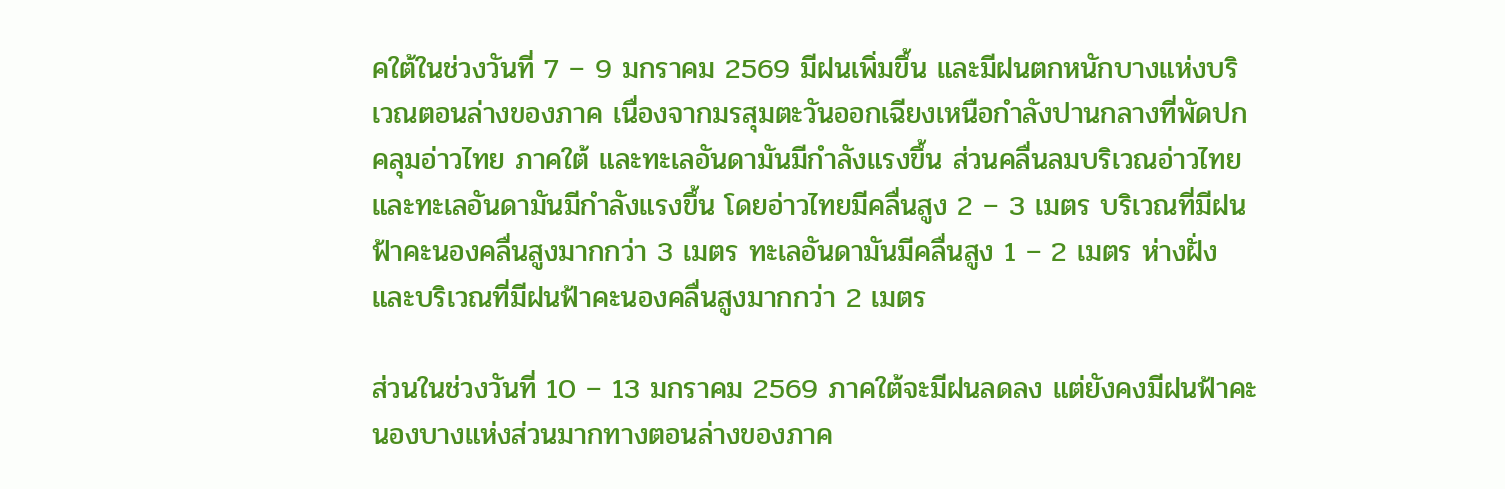คใต้ในช่วงวันที่ 7 – 9 มกราคม 2569 มีฝนเพิ่มขึ้น และมีฝนตกหนักบางแห่งบริเวณตอนล่างของภาค เนื่องจากมรสุมตะวันออกเฉียงเหนือกำลังปานกลางที่พัดปกคลุมอ่าวไทย ภาคใต้ และทะเลอันดามันมีกำลังแรงขึ้น ส่วนคลื่นลมบริเวณอ่าวไทยและทะเลอันดามันมีกำลังแรงขึ้น โดยอ่าวไทยมีคลื่นสูง 2 – 3 เมตร บริเวณที่มีฝนฟ้าคะนองคลื่นสูงมากกว่า 3 เมตร ทะเลอันดามันมีคลื่นสูง 1 – 2 เมตร ห่างฝั่งและบริเวณที่มีฝนฟ้าคะนองคลื่นสูงมากกว่า 2 เมตร

ส่วนในช่วงวันที่ 10 – 13 มกราคม 2569 ภาคใต้จะมีฝนลดลง แต่ยังคงมีฝนฟ้าคะนองบางแห่งส่วนมากทางตอนล่างของภาค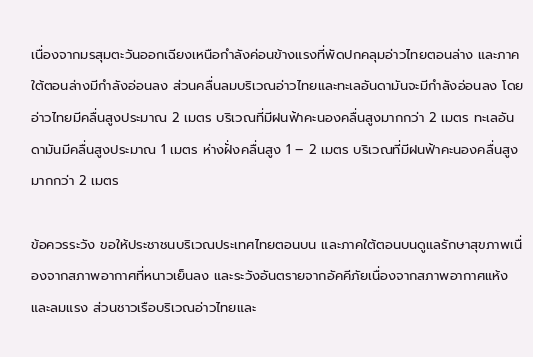เนื่องจากมรสุมตะวันออกเฉียงเหนือกำลังค่อนข้างแรงที่พัดปกคลุมอ่าวไทยตอนล่าง และภาคใต้ตอนล่างมีกำลังอ่อนลง ส่วนคลื่นลมบริเวณอ่าวไทยและทะเลอันดามันจะมีกำลังอ่อนลง โดยอ่าวไทยมีคลื่นสูงประมาณ 2 เมตร บริเวณที่มีฝนฟ้าคะนองคลื่นสูงมากกว่า 2 เมตร ทะเลอันดามันมีคลื่นสูงประมาณ 1 เมตร ห่างฝั่งคลื่นสูง 1 – 2 เมตร บริเวณที่มีฝนฟ้าคะนองคลื่นสูงมากกว่า 2 เมตร

ข้อควรระวัง ขอให้ประชาชนบริเวณประเทศไทยตอนบน และภาคใต้ตอนบนดูแลรักษาสุขภาพเนื่องจากสภาพอากาศที่หนาวเย็นลง และระวังอันตรายจากอัคคีภัยเนื่องจากสภาพอากาศแห้งและลมแรง ส่วนชาวเรือบริเวณอ่าวไทยและ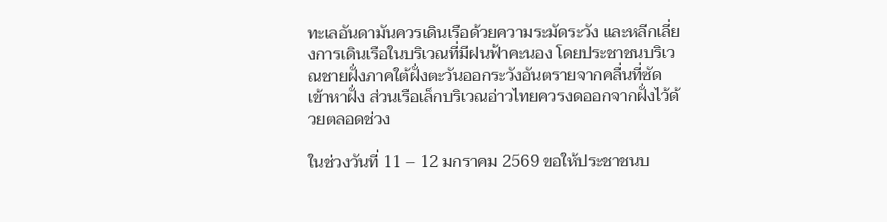ทะเลอันดามันควรเดินเรือด้วยความระมัดระวัง และหลีกเลี่ยงการเดินเรือในบริเวณที่มีฝนฟ้าคะนอง โดยประชาชนบริเวณชายฝั่งภาคใต้ฝั่งตะวันออกระวังอันตรายจากคลื่นที่ซัดเข้าหาฝั่ง ส่วนเรือเล็กบริเวณอ่าวไทยควรงดออกจากฝั่งไว้ด้วยตลอดช่วง

ในช่วงวันที่ 11 – 12 มกราคม 2569 ขอให้ประชาชนบ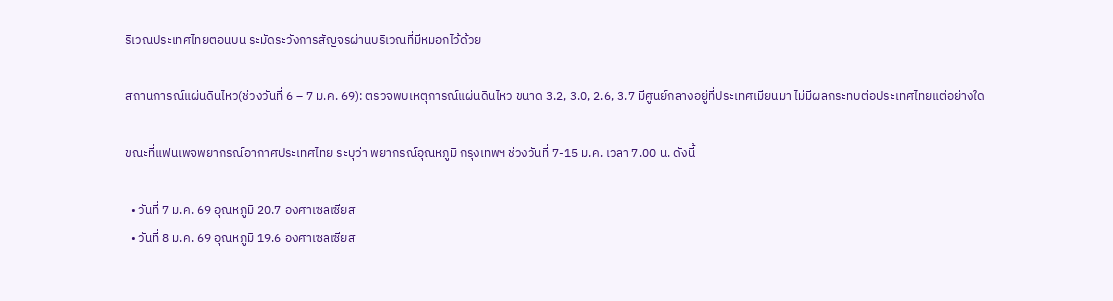ริเวณประเทศไทยตอนบน ระมัดระวังการสัญจรผ่านบริเวณที่มีหมอกไว้ด้วย

สถานการณ์แผ่นดินไหว(ช่วงวันที่ 6 – 7 ม.ค. 69): ตรวจพบเหตุการณ์แผ่นดินไหว ขนาด 3.2, 3.0, 2.6, 3.7 มีศูนย์กลางอยู่ที่ประเทศเมียนมา ไม่มีผลกระทบต่อประเทศไทยแต่อย่างใด

ขณะที่แฟนเพจพยากรณ์อากาศประเทศไทย ระบุว่า พยากรณ์อุณหภูมิ กรุงเทพฯ ช่วงวันที่ 7-15 ม.ค. เวลา 7.00 น. ดังนี้

  • วันที่ 7 ม.ค. 69 อุณหภูมิ 20.7 องศาเซลเซียส
  • วันที่ 8 ม.ค. 69 อุณหภูมิ 19.6 องศาเซลเซียส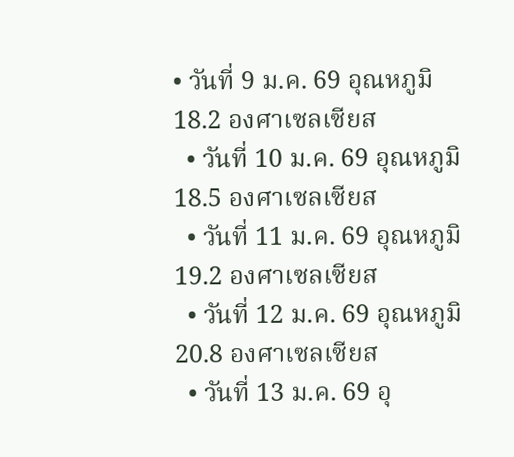• วันที่ 9 ม.ค. 69 อุณหภูมิ 18.2 องศาเซลเซียส
  • วันที่ 10 ม.ค. 69 อุณหภูมิ 18.5 องศาเซลเซียส
  • วันที่ 11 ม.ค. 69 อุณหภูมิ 19.2 องศาเซลเซียส
  • วันที่ 12 ม.ค. 69 อุณหภูมิ 20.8 องศาเซลเซียส
  • วันที่ 13 ม.ค. 69 อุ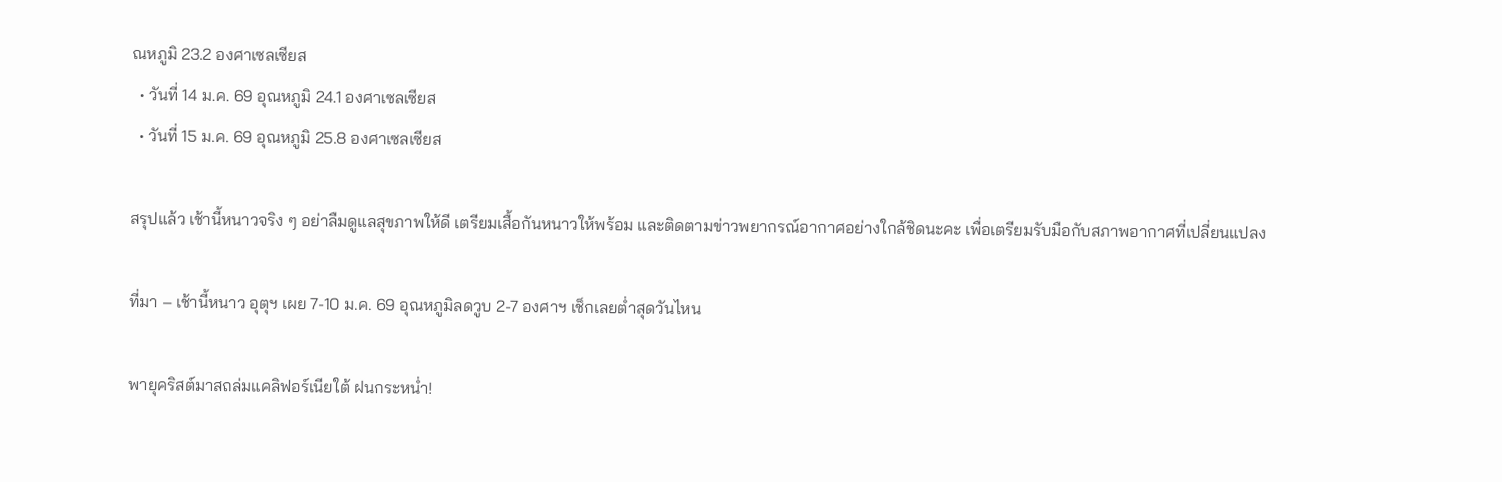ณหภูมิ 23.2 องศาเซลเซียส
  • วันที่ 14 ม.ค. 69 อุณหภูมิ 24.1 องศาเซลเซียส
  • วันที่ 15 ม.ค. 69 อุณหภูมิ 25.8 องศาเซลเซียส

สรุปแล้ว เช้านี้หนาวจริง ๆ อย่าลืมดูแลสุขภาพให้ดี เตรียมเสื้อกันหนาวให้พร้อม และติดตามข่าวพยากรณ์อากาศอย่างใกล้ชิดนะคะ เพื่อเตรียมรับมือกับสภาพอากาศที่เปลี่ยนแปลง

ที่มา – เช้านี้หนาว อุตุฯ เผย 7-10 ม.ค. 69 อุณหภูมิลดวูบ 2-7 องศาฯ เช็กเลยต่ำสุดวันไหน

พายุคริสต์มาสถล่มแคลิฟอร์เนียใต้ ฝนกระหน่ำ!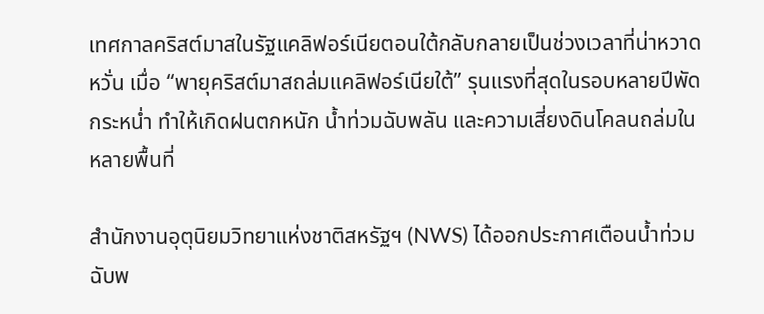เทศกาลคริสต์มาสในรัฐแคลิฟอร์เนียตอนใต้กลับกลายเป็นช่วงเวลาที่น่าหวาดหวั่น เมื่อ “พายุคริสต์มาสถล่มแคลิฟอร์เนียใต้” รุนแรงที่สุดในรอบหลายปีพัดกระหน่ำ ทำให้เกิดฝนตกหนัก น้ำท่วมฉับพลัน และความเสี่ยงดินโคลนถล่มในหลายพื้นที่

สำนักงานอุตุนิยมวิทยาแห่งชาติสหรัฐฯ (NWS) ได้ออกประกาศเตือนน้ำท่วมฉับพ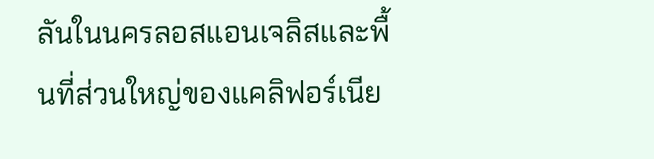ลันในนครลอสแอนเจลิสและพื้นที่ส่วนใหญ่ของแคลิฟอร์เนีย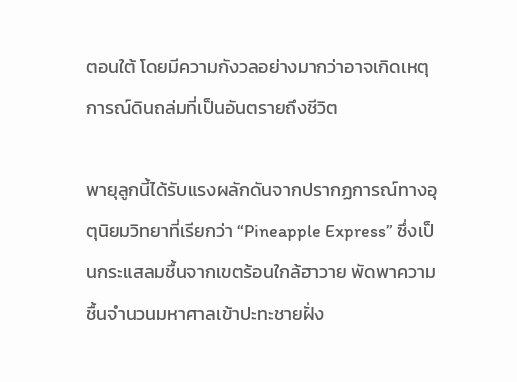ตอนใต้ โดยมีความกังวลอย่างมากว่าอาจเกิดเหตุการณ์ดินถล่มที่เป็นอันตรายถึงชีวิต

พายุลูกนี้ได้รับแรงผลักดันจากปรากฏการณ์ทางอุตุนิยมวิทยาที่เรียกว่า “Pineapple Express” ซึ่งเป็นกระแสลมชื้นจากเขตร้อนใกล้ฮาวาย พัดพาความชื้นจำนวนมหาศาลเข้าปะทะชายฝั่ง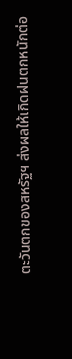ตะวันตกของสหรัฐฯ ส่งผลให้เกิดฝนตกหนักต่อ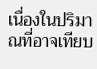เนื่องในปริมาณที่อาจเทียบ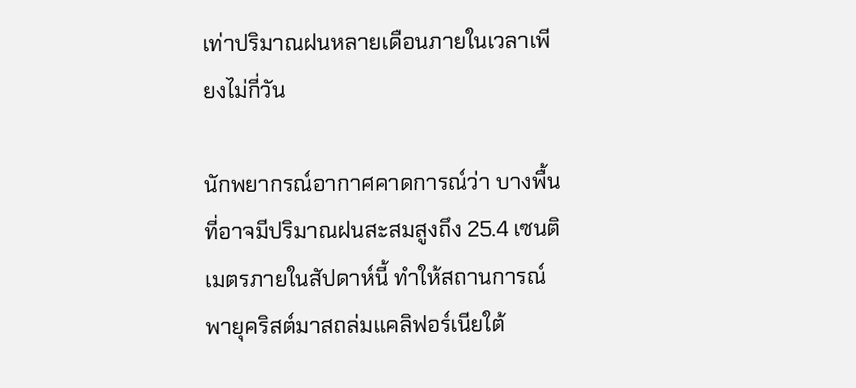เท่าปริมาณฝนหลายเดือนภายในเวลาเพียงไม่กี่วัน

นักพยากรณ์อากาศคาดการณ์ว่า บางพื้นที่อาจมีปริมาณฝนสะสมสูงถึง 25.4 เซนติเมตรภายในสัปดาห์นี้ ทำให้สถานการณ์ พายุคริสต์มาสถล่มแคลิฟอร์เนียใต้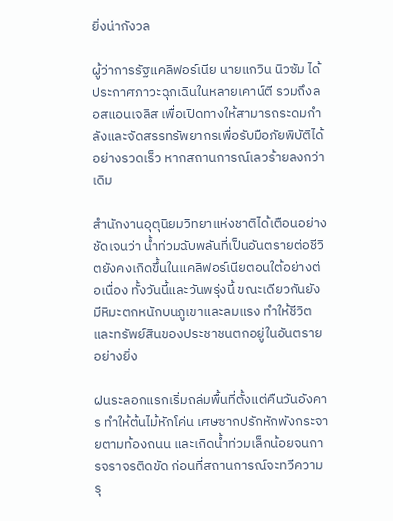ยิ่งน่ากังวล

ผู้ว่าการรัฐแคลิฟอร์เนีย นายแกวิน นิวซัม ได้ประกาศภาวะฉุกเฉินในหลายเคาน์ตี รวมถึงลอสแอนเจลิส เพื่อเปิดทางให้สามารถระดมกำลังและจัดสรรทรัพยากรเพื่อรับมือภัยพิบัติได้อย่างรวดเร็ว หากสถานการณ์เลวร้ายลงกว่าเดิม

สำนักงานอุตุนิยมวิทยาแห่งชาติได้เตือนอย่างชัดเจนว่า น้ำท่วมฉับพลันที่เป็นอันตรายต่อชีวิตยังคงเกิดขึ้นในแคลิฟอร์เนียตอนใต้อย่างต่อเนื่อง ทั้งวันนี้และวันพรุ่งนี้ ขณะเดียวกันยังมีหิมะตกหนักบนภูเขาและลมแรง ทำให้ชีวิตและทรัพย์สินของประชาชนตกอยู่ในอันตรายอย่างยิ่ง

ฝนระลอกแรกเริ่มถล่มพื้นที่ตั้งแต่คืนวันอังคาร ทำให้ต้นไม้หักโค่น เศษซากปรักหักพังกระจายตามท้องถนน และเกิดน้ำท่วมเล็กน้อยจนการจราจรติดขัด ก่อนที่สถานการณ์จะทวีความรุ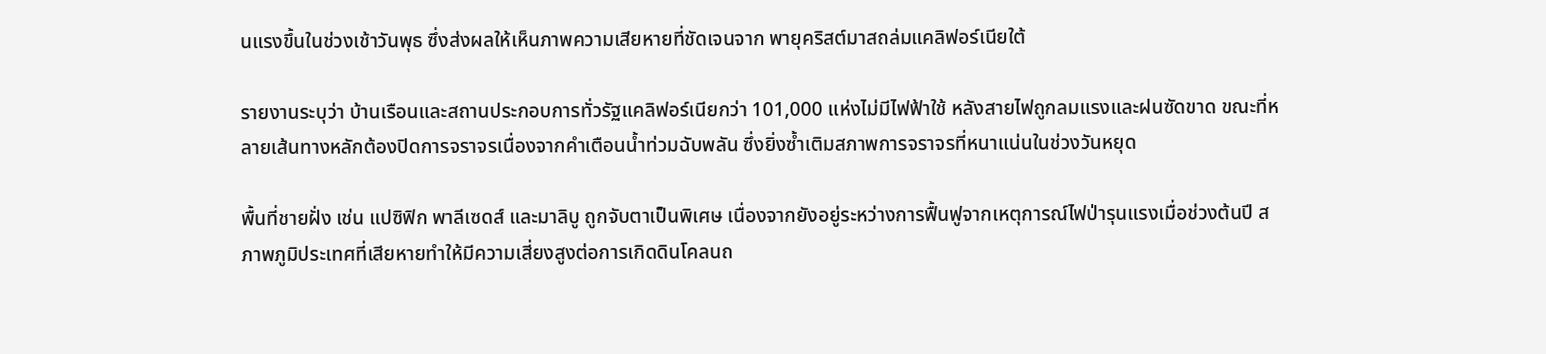นแรงขึ้นในช่วงเช้าวันพุธ ซึ่งส่งผลให้เห็นภาพความเสียหายที่ชัดเจนจาก พายุคริสต์มาสถล่มแคลิฟอร์เนียใต้

รายงานระบุว่า บ้านเรือนและสถานประกอบการทั่วรัฐแคลิฟอร์เนียกว่า 101,000 แห่งไม่มีไฟฟ้าใช้ หลังสายไฟถูกลมแรงและฝนซัดขาด ขณะที่หลายเส้นทางหลักต้องปิดการจราจรเนื่องจากคำเตือนน้ำท่วมฉับพลัน ซึ่งยิ่งซ้ำเติมสภาพการจราจรที่หนาแน่นในช่วงวันหยุด

พื้นที่ชายฝั่ง เช่น แปซิฟิก พาลีเซดส์ และมาลิบู ถูกจับตาเป็นพิเศษ เนื่องจากยังอยู่ระหว่างการฟื้นฟูจากเหตุการณ์ไฟป่ารุนแรงเมื่อช่วงต้นปี สภาพภูมิประเทศที่เสียหายทำให้มีความเสี่ยงสูงต่อการเกิดดินโคลนถ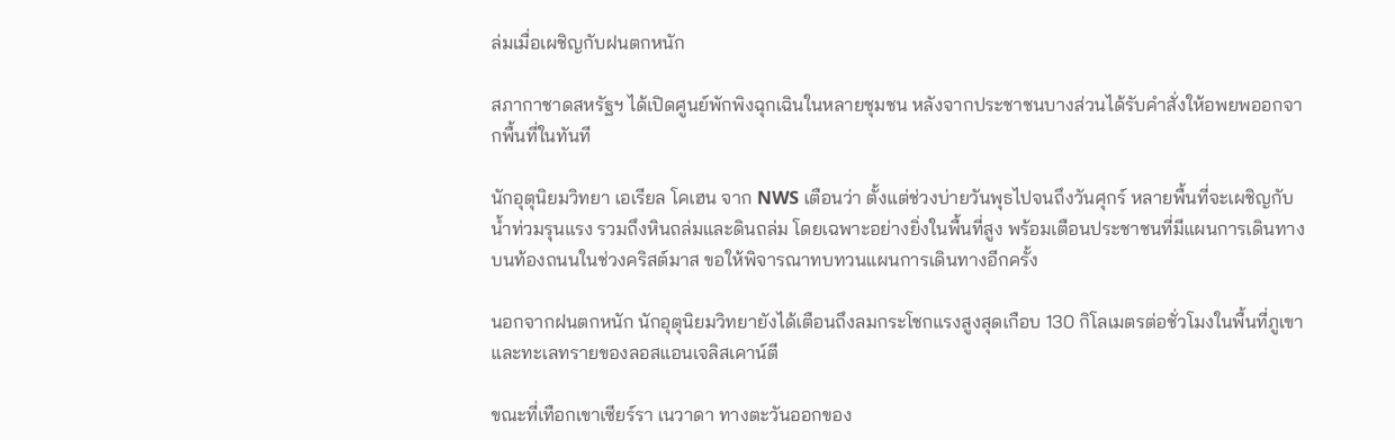ล่มเมื่อเผชิญกับฝนตกหนัก

สภากาชาดสหรัฐฯ ได้เปิดศูนย์พักพิงฉุกเฉินในหลายชุมชน หลังจากประชาชนบางส่วนได้รับคำสั่งให้อพยพออกจากพื้นที่ในทันที

นักอุตุนิยมวิทยา เอเรียล โคเฮน จาก NWS เตือนว่า ตั้งแต่ช่วงบ่ายวันพุธไปจนถึงวันศุกร์ หลายพื้นที่จะเผชิญกับน้ำท่วมรุนแรง รวมถึงหินถล่มและดินถล่ม โดยเฉพาะอย่างยิ่งในพื้นที่สูง พร้อมเตือนประชาชนที่มีแผนการเดินทางบนท้องถนนในช่วงคริสต์มาส ขอให้พิจารณาทบทวนแผนการเดินทางอีกครั้ง

นอกจากฝนตกหนัก นักอุตุนิยมวิทยายังได้เตือนถึงลมกระโชกแรงสูงสุดเกือบ 130 กิโลเมตรต่อชั่วโมงในพื้นที่ภูเขาและทะเลทรายของลอสแอนเจลิสเคาน์ตี

ขณะที่เทือกเขาเซียร์รา เนวาดา ทางตะวันออกของ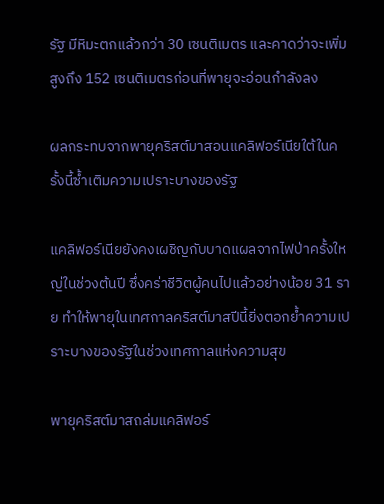รัฐ มีหิมะตกแล้วกว่า 30 เซนติเมตร และคาดว่าจะเพิ่มสูงถึง 152 เซนติเมตรก่อนที่พายุจะอ่อนกำลังลง

ผลกระทบจากพายุคริสต์มาสอนแคลิฟอร์เนียใต้ในครั้งนี้ซ้ำเติมความเปราะบางของรัฐ

แคลิฟอร์เนียยังคงเผชิญกับบาดแผลจากไฟป่าครั้งใหญ่ในช่วงต้นปี ซึ่งคร่าชีวิตผู้คนไปแล้วอย่างน้อย 31 ราย ทำให้พายุในเทศกาลคริสต์มาสปีนี้ยิ่งตอกย้ำความเปราะบางของรัฐในช่วงเทศกาลแห่งความสุข

พายุคริสต์มาสถล่มแคลิฟอร์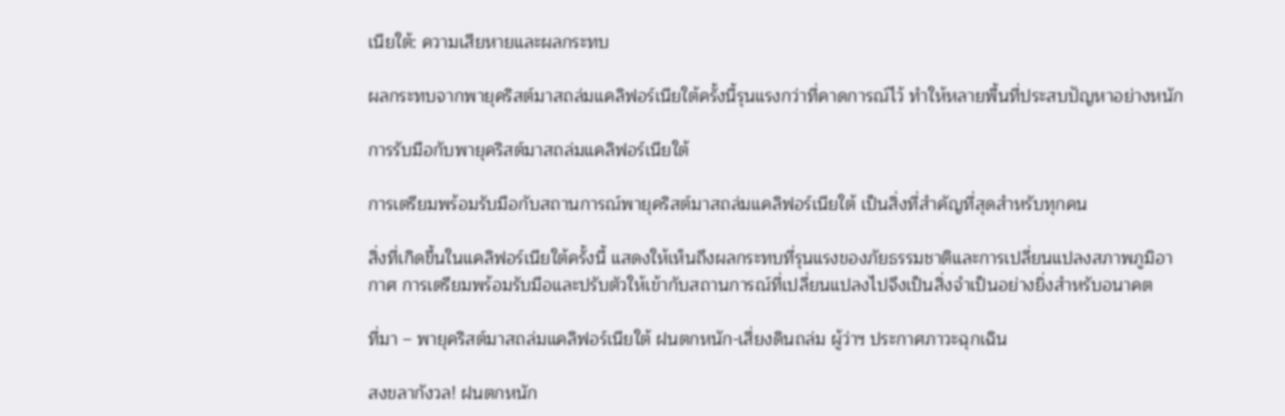เนียใต้: ความเสียหายและผลกระทบ

ผลกระทบจากพายุคริสต์มาสถล่มแคลิฟอร์เนียใต้ครั้งนี้รุนแรงกว่าที่คาดการณ์ไว้ ทำให้หลายพื้นที่ประสบปัญหาอย่างหนัก

การรับมือกับพายุคริสต์มาสถล่มแคลิฟอร์เนียใต้

การเตรียมพร้อมรับมือกับสถานการณ์พายุคริสต์มาสถล่มแคลิฟอร์เนียใต้ เป็นสิ่งที่สำคัญที่สุดสำหรับทุกคน

สิ่งที่เกิดขึ้นในแคลิฟอร์เนียใต้ครั้งนี้ แสดงให้เห็นถึงผลกระทบที่รุนแรงของภัยธรรมชาติและการเปลี่ยนแปลงสภาพภูมิอากาศ การเตรียมพร้อมรับมือและปรับตัวให้เข้ากับสถานการณ์ที่เปลี่ยนแปลงไปจึงเป็นสิ่งจำเป็นอย่างยิ่งสำหรับอนาคต

ที่มา – พายุคริสต์มาสถล่มแคลิฟอร์เนียใต้ ฝนตกหนัก-เสี่ยงดินถล่ม ผู้ว่าฯ ประกาศภาวะฉุกเฉิน

สงขลากังวล! ฝนตกหนัก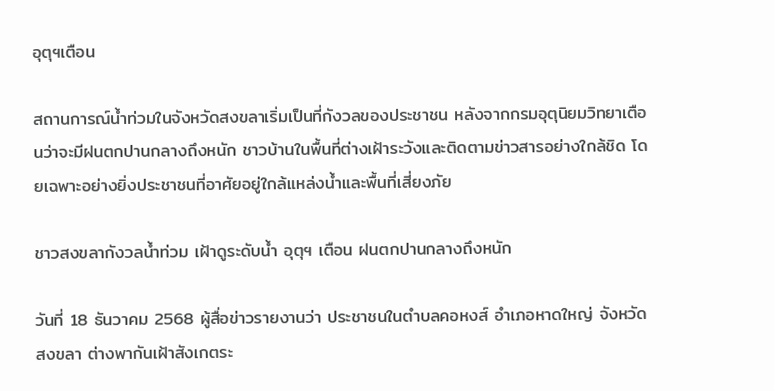อุตุฯเตือน

สถานการณ์น้ำท่วมในจังหวัดสงขลาเริ่มเป็นที่กังวลของประชาชน หลังจากกรมอุตุนิยมวิทยาเตือนว่าจะมีฝนตกปานกลางถึงหนัก ชาวบ้านในพื้นที่ต่างเฝ้าระวังและติดตามข่าวสารอย่างใกล้ชิด โดยเฉพาะอย่างยิ่งประชาชนที่อาศัยอยู่ใกล้แหล่งน้ำและพื้นที่เสี่ยงภัย

ชาวสงขลากังวลน้ำท่วม เฝ้าดูระดับน้ำ อุตุฯ เตือน ฝนตกปานกลางถึงหนัก

วันที่ 18 ธันวาคม 2568 ผู้สื่อข่าวรายงานว่า ประชาชนในตำบลคอหงส์ อำเภอหาดใหญ่ จังหวัดสงขลา ต่างพากันเฝ้าสังเกตระ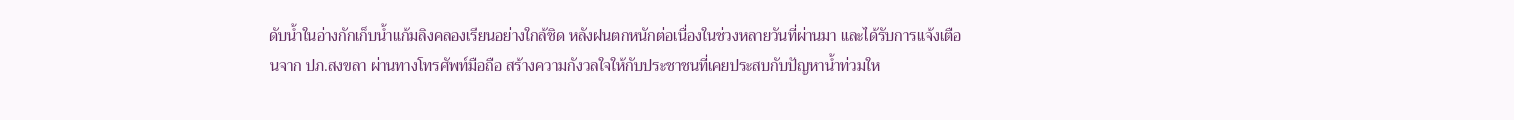ดับน้ำในอ่างกักเก็บน้ำแก้มลิงคลองเรียนอย่างใกล้ชิด หลังฝนตกหนักต่อเนื่องในช่วงหลายวันที่ผ่านมา และได้รับการแจ้งเตือนจาก ปภ.สงขลา ผ่านทางโทรศัพท์มือถือ สร้างความกังวลใจให้กับประชาชนที่เคยประสบกับปัญหาน้ำท่วมให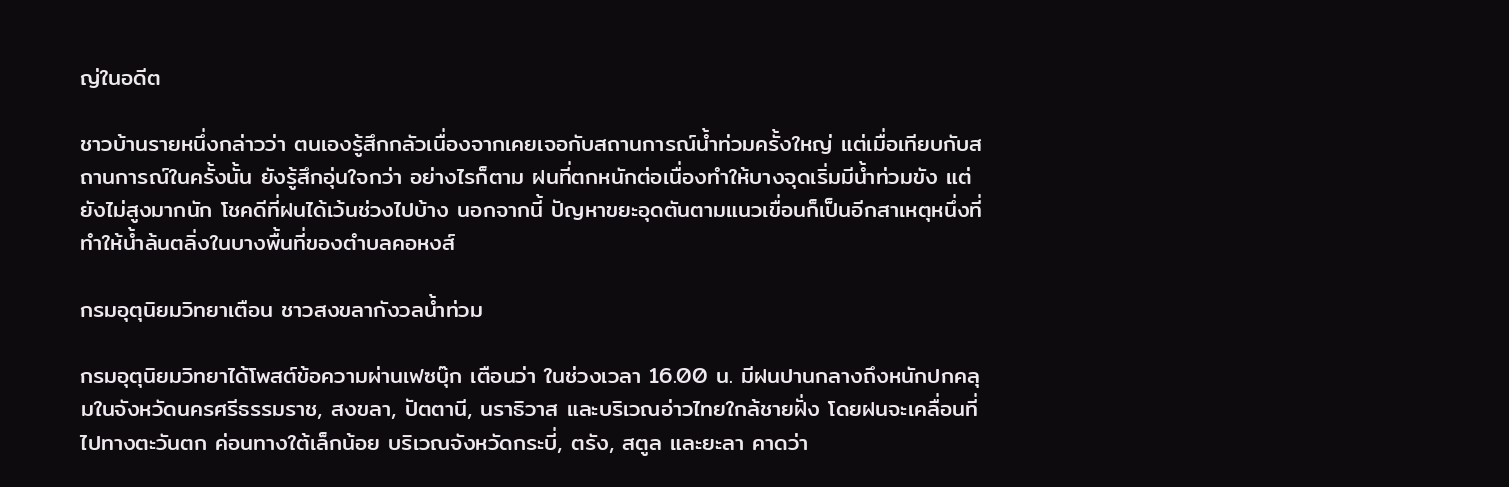ญ่ในอดีต

ชาวบ้านรายหนึ่งกล่าวว่า ตนเองรู้สึกกลัวเนื่องจากเคยเจอกับสถานการณ์น้ำท่วมครั้งใหญ่ แต่เมื่อเทียบกับสถานการณ์ในครั้งนั้น ยังรู้สึกอุ่นใจกว่า อย่างไรก็ตาม ฝนที่ตกหนักต่อเนื่องทำให้บางจุดเริ่มมีน้ำท่วมขัง แต่ยังไม่สูงมากนัก โชคดีที่ฝนได้เว้นช่วงไปบ้าง นอกจากนี้ ปัญหาขยะอุดตันตามแนวเขื่อนก็เป็นอีกสาเหตุหนึ่งที่ทำให้น้ำล้นตลิ่งในบางพื้นที่ของตำบลคอหงส์

กรมอุตุนิยมวิทยาเตือน ชาวสงขลากังวลน้ำท่วม

กรมอุตุนิยมวิทยาได้โพสต์ข้อความผ่านเฟซบุ๊ก เตือนว่า ในช่วงเวลา 16.00 น. มีฝนปานกลางถึงหนักปกคลุมในจังหวัดนครศรีธรรมราช, สงขลา, ปัตตานี, นราธิวาส และบริเวณอ่าวไทยใกล้ชายฝั่ง โดยฝนจะเคลื่อนที่ไปทางตะวันตก ค่อนทางใต้เล็กน้อย บริเวณจังหวัดกระบี่, ตรัง, สตูล และยะลา คาดว่า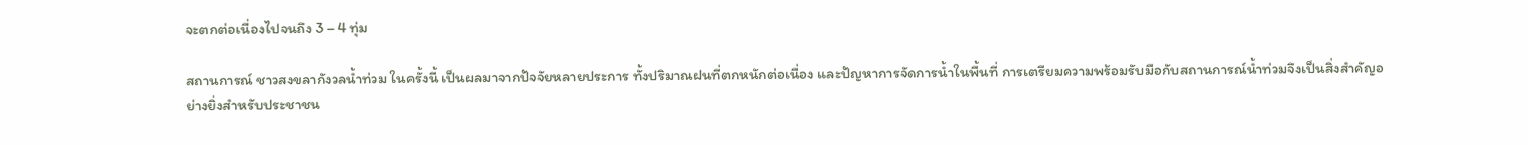จะตกต่อเนื่องไปจนถึง 3 – 4 ทุ่ม

สถานการณ์ ชาวสงขลากังวลน้ำท่วม ในครั้งนี้ เป็นผลมาจากปัจจัยหลายประการ ทั้งปริมาณฝนที่ตกหนักต่อเนื่อง และปัญหาการจัดการน้ำในพื้นที่ การเตรียมความพร้อมรับมือกับสถานการณ์น้ำท่วมจึงเป็นสิ่งสำคัญอย่างยิ่งสำหรับประชาชน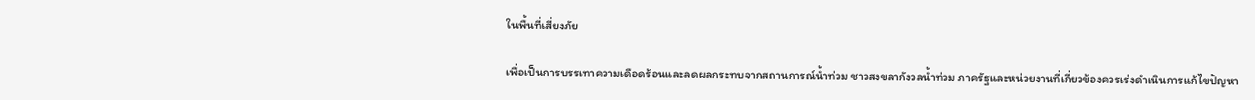ในพื้นที่เสี่ยงภัย

เพื่อเป็นการบรรเทาความเดือดร้อนและลดผลกระทบจากสถานการณ์น้ำท่วม ชาวสงขลากังวลน้ำท่วม ภาครัฐและหน่วยงานที่เกี่ยวข้องควรเร่งดำเนินการแก้ไขปัญหา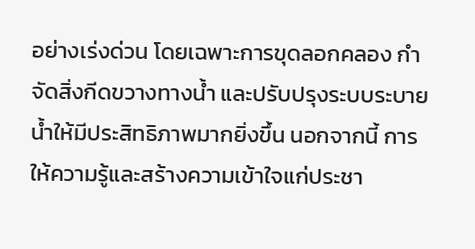อย่างเร่งด่วน โดยเฉพาะการขุดลอกคลอง กำจัดสิ่งกีดขวางทางน้ำ และปรับปรุงระบบระบายน้ำให้มีประสิทธิภาพมากยิ่งขึ้น นอกจากนี้ การให้ความรู้และสร้างความเข้าใจแก่ประชา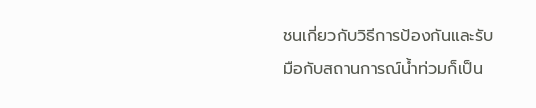ชนเกี่ยวกับวิธีการป้องกันและรับมือกับสถานการณ์น้ำท่วมก็เป็น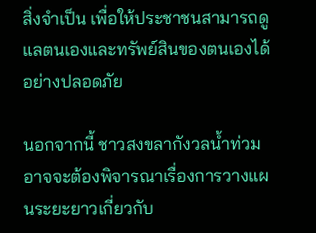สิ่งจำเป็น เพื่อให้ประชาชนสามารถดูแลตนเองและทรัพย์สินของตนเองได้อย่างปลอดภัย

นอกจากนี้ ชาวสงขลากังวลน้ำท่วม อาจจะต้องพิจารณาเรื่องการวางแผนระยะยาวเกี่ยวกับ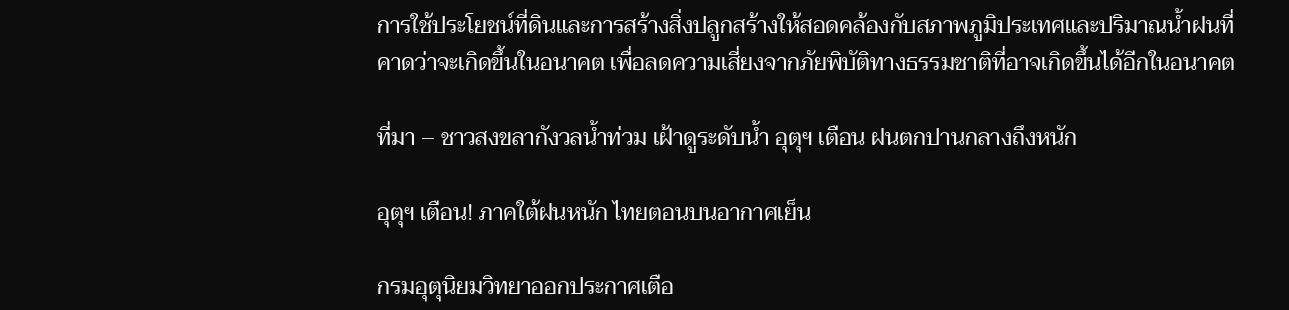การใช้ประโยชน์ที่ดินและการสร้างสิ่งปลูกสร้างให้สอดคล้องกับสภาพภูมิประเทศและปริมาณน้ำฝนที่คาดว่าจะเกิดขึ้นในอนาคต เพื่อลดความเสี่ยงจากภัยพิบัติทางธรรมชาติที่อาจเกิดขึ้นได้อีกในอนาคต

ที่มา – ชาวสงขลากังวลน้ำท่วม เฝ้าดูระดับน้ำ อุตุฯ เตือน ฝนตกปานกลางถึงหนัก

อุตุฯ เตือน! ภาคใต้ฝนหนัก ไทยตอนบนอากาศเย็น

กรมอุตุนิยมวิทยาออกประกาศเตือ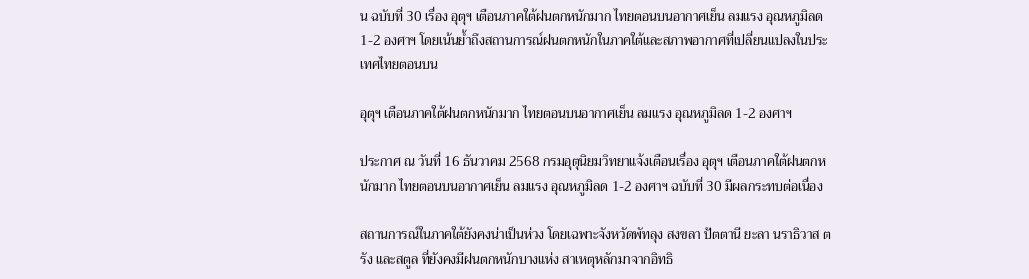น ฉบับที่ 30 เรื่อง อุตุฯ เตือนภาคใต้ฝนตกหนักมาก ไทยตอนบนอากาศเย็น ลมแรง อุณหภูมิลด 1-2 องศาฯ โดยเน้นย้ำถึงสถานการณ์ฝนตกหนักในภาคใต้และสภาพอากาศที่เปลี่ยนแปลงในประเทศไทยตอนบน

อุตุฯ เตือนภาคใต้ฝนตกหนักมาก ไทยตอนบนอากาศเย็น ลมแรง อุณหภูมิลด 1-2 องศาฯ

ประกาศ ณ วันที่ 16 ธันวาคม 2568 กรมอุตุนิยมวิทยาแจ้งเตือนเรื่อง อุตุฯ เตือนภาคใต้ฝนตกหนักมาก ไทยตอนบนอากาศเย็น ลมแรง อุณหภูมิลด 1-2 องศาฯ ฉบับที่ 30 มีผลกระทบต่อเนื่อง

สถานการณ์ในภาคใต้ยังคงน่าเป็นห่วง โดยเฉพาะจังหวัดพัทลุง สงขลา ปัตตานี ยะลา นราธิวาส ตรัง และสตูล ที่ยังคงมีฝนตกหนักบางแห่ง สาเหตุหลักมาจากอิทธิ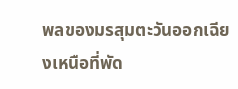พลของมรสุมตะวันออกเฉียงเหนือที่พัด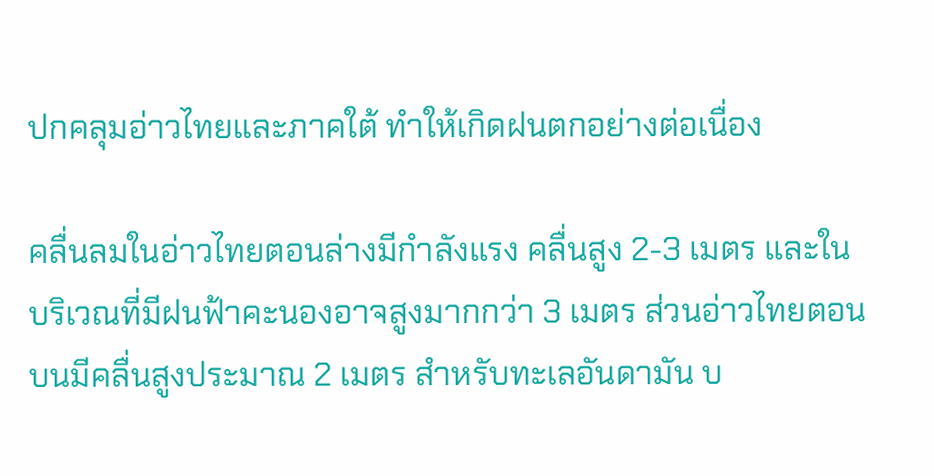ปกคลุมอ่าวไทยและภาคใต้ ทำให้เกิดฝนตกอย่างต่อเนื่อง

คลื่นลมในอ่าวไทยตอนล่างมีกำลังแรง คลื่นสูง 2-3 เมตร และในบริเวณที่มีฝนฟ้าคะนองอาจสูงมากกว่า 3 เมตร ส่วนอ่าวไทยตอนบนมีคลื่นสูงประมาณ 2 เมตร สำหรับทะเลอันดามัน บ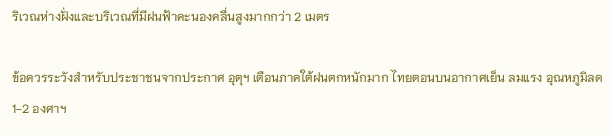ริเวณห่างฝั่งและบริเวณที่มีฝนฟ้าคะนองคลื่นสูงมากกว่า 2 เมตร

ข้อควรระวังสำหรับประชาชนจากประกาศ อุตุฯ เตือนภาคใต้ฝนตกหนักมาก ไทยตอนบนอากาศเย็น ลมแรง อุณหภูมิลด 1-2 องศาฯ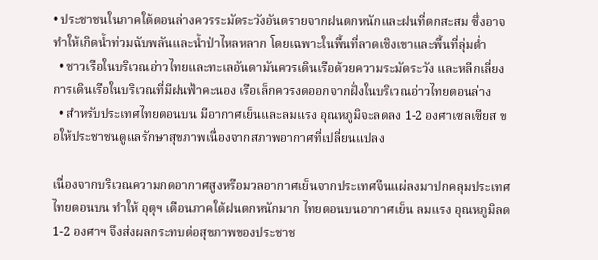• ประชาชนในภาคใต้ตอนล่างควรระมัดระวังอันตรายจากฝนตกหนักและฝนที่ตกสะสม ซึ่งอาจทำให้เกิดน้ำท่วมฉับพลันและน้ำป่าไหลหลาก โดยเฉพาะในพื้นที่ลาดเชิงเขาและพื้นที่ลุ่มต่ำ
  • ชาวเรือในบริเวณอ่าวไทยและทะเลอันดามันควรเดินเรือด้วยความระมัดระวัง และหลีกเลี่ยงการเดินเรือในบริเวณที่มีฝนฟ้าคะนอง เรือเล็กควรงดออกจากฝั่งในบริเวณอ่าวไทยตอนล่าง
  • สำหรับประเทศไทยตอนบน มีอากาศเย็นและลมแรง อุณหภูมิจะลดลง 1-2 องศาเซลเซียส ขอให้ประชาชนดูแลรักษาสุขภาพเนื่องจากสภาพอากาศที่เปลี่ยนแปลง

เนื่องจากบริเวณความกดอากาศสูงหรือมวลอากาศเย็นจากประเทศจีนแผ่ลงมาปกคลุมประเทศไทยตอนบน ทำให้ อุตุฯ เตือนภาคใต้ฝนตกหนักมาก ไทยตอนบนอากาศเย็น ลมแรง อุณหภูมิลด 1-2 องศาฯ จึงส่งผลกระทบต่อสุขภาพของประชาช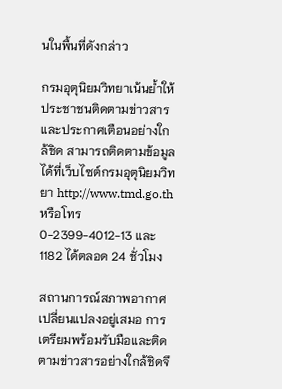นในพื้นที่ดังกล่าว

กรมอุตุนิยมวิทยาเน้นย้ำให้ประชาชนติดตามข่าวสารและประกาศเตือนอย่างใกล้ชิด สามารถติดตามข้อมูลได้ที่เว็บไซต์กรมอุตุนิยมวิทยา http://www.tmd.go.th หรือโทร 0-2399-4012-13 และ 1182 ได้ตลอด 24 ชั่วโมง

สถานการณ์สภาพอากาศเปลี่ยนแปลงอยู่เสมอ การเตรียมพร้อมรับมือและติดตามข่าวสารอย่างใกล้ชิดจึ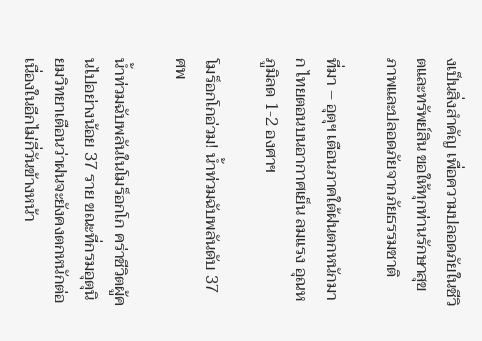งเป็นสิ่งสำคัญ เพื่อความปลอดภัยในชีวิตและทรัพย์สิน ขอให้ทุกท่านรักษาสุขภาพและปลอดภัยจากภัยธรรมชาติ

ที่มา – อุตุฯ เตือนภาคใต้ฝนตกหนักมาก ไทยตอนบนอากาศเย็น ลมแรง อุณหภูมิลด 1-2 องศาฯ

โมร็อกโกอ่วม! น้ำท่วมฉับพลันดับ 37 ศพ

น้ำท่วมฉับพลันในโมร็อกโก คร่าชีวิตผู้คนไปอย่างน้อย 37 ราย ขณะที่กรมอุตุนิยมวิทยาเตือนว่าฝนจะยังคงตกหนักต่อเนื่องในอีกไม่กี่วันข้างหน้า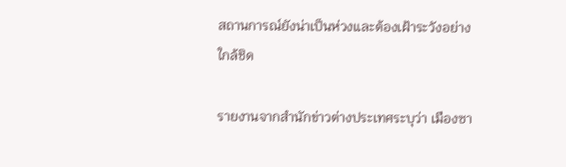สถานการณ์ยังน่าเป็นห่วงและต้องเฝ้าระวังอย่างใกล้ชิด

รายงานจากสำนักข่าวต่างประเทศระบุว่า เมืองซา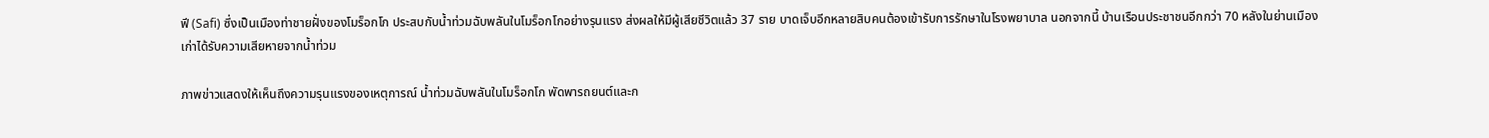ฟี (Safi) ซึ่งเป็นเมืองท่าชายฝั่งของโมร็อกโก ประสบกับน้ำท่วมฉับพลันในโมร็อกโกอย่างรุนแรง ส่งผลให้มีผู้เสียชีวิตแล้ว 37 ราย บาดเจ็บอีกหลายสิบคนต้องเข้ารับการรักษาในโรงพยาบาล นอกจากนี้ บ้านเรือนประชาชนอีกกว่า 70 หลังในย่านเมืองเก่าได้รับความเสียหายจากน้ำท่วม

ภาพข่าวแสดงให้เห็นถึงความรุนแรงของเหตุการณ์ น้ำท่วมฉับพลันในโมร็อกโก พัดพารถยนต์และก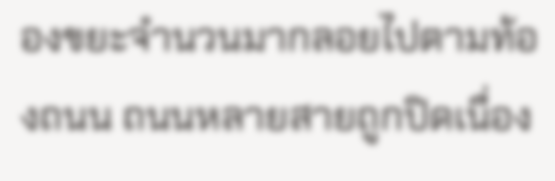องขยะจำนวนมากลอยไปตามท้องถนน ถนนหลายสายถูกปิดเนื่อง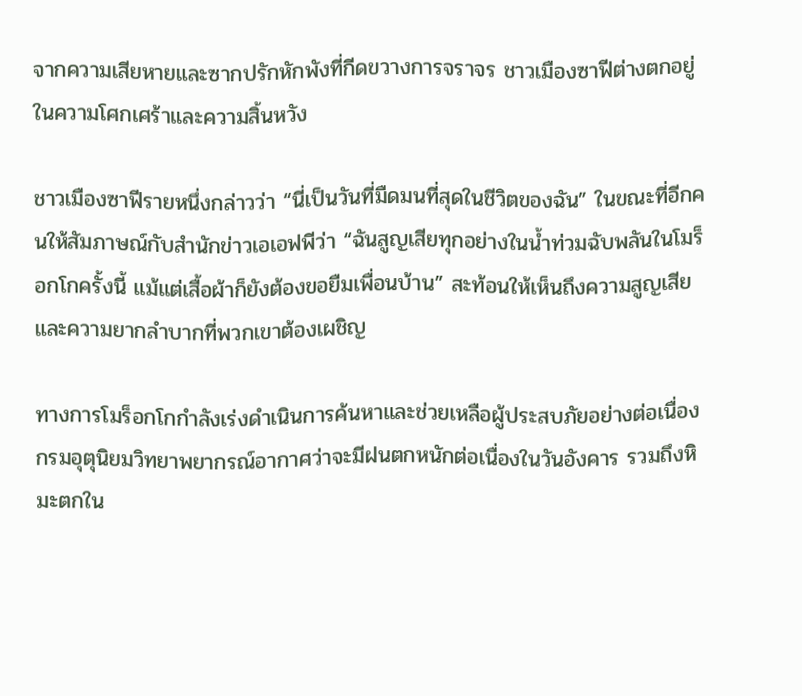จากความเสียหายและซากปรักหักพังที่กีดขวางการจราจร ชาวเมืองซาฟีต่างตกอยู่ในความโศกเศร้าและความสิ้นหวัง

ชาวเมืองซาฟีรายหนึ่งกล่าวว่า “นี่เป็นวันที่มืดมนที่สุดในชีวิตของฉัน” ในขณะที่อีกคนให้สัมภาษณ์กับสำนักข่าวเอเอฟพีว่า “ฉันสูญเสียทุกอย่างในน้ำท่วมฉับพลันในโมร็อกโกครั้งนี้ แม้แต่เสื้อผ้าก็ยังต้องขอยืมเพื่อนบ้าน” สะท้อนให้เห็นถึงความสูญเสียและความยากลำบากที่พวกเขาต้องเผชิญ

ทางการโมร็อกโกกำลังเร่งดำเนินการค้นหาและช่วยเหลือผู้ประสบภัยอย่างต่อเนื่อง กรมอุตุนิยมวิทยาพยากรณ์อากาศว่าจะมีฝนตกหนักต่อเนื่องในวันอังคาร รวมถึงหิมะตกใน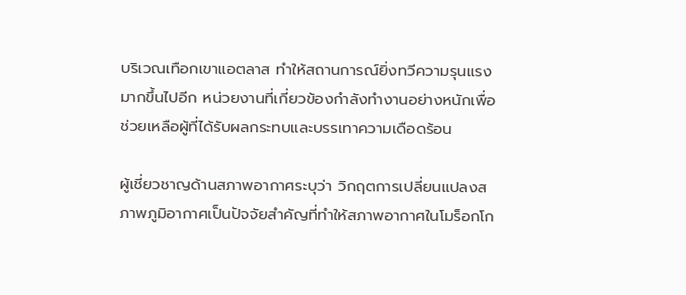บริเวณเทือกเขาแอตลาส ทำให้สถานการณ์ยิ่งทวีความรุนแรงมากขึ้นไปอีก หน่วยงานที่เกี่ยวข้องกำลังทำงานอย่างหนักเพื่อช่วยเหลือผู้ที่ได้รับผลกระทบและบรรเทาความเดือดร้อน

ผู้เชี่ยวชาญด้านสภาพอากาศระบุว่า วิกฤตการเปลี่ยนแปลงสภาพภูมิอากาศเป็นปัจจัยสำคัญที่ทำให้สภาพอากาศในโมร็อกโก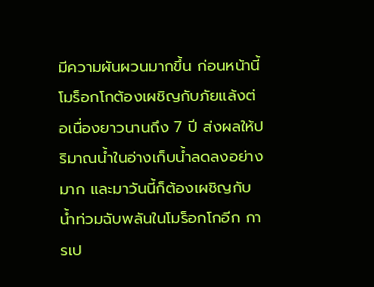มีความผันผวนมากขึ้น ก่อนหน้านี้ โมร็อกโกต้องเผชิญกับภัยแล้งต่อเนื่องยาวนานถึง 7 ปี ส่งผลให้ปริมาณน้ำในอ่างเก็บน้ำลดลงอย่างมาก และมาวันนี้ก็ต้องเผชิญกับน้ำท่วมฉับพลันในโมร็อกโกอีก การเป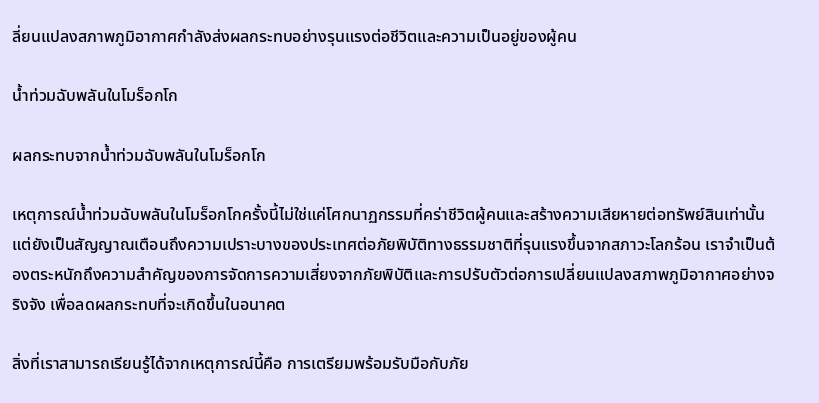ลี่ยนแปลงสภาพภูมิอากาศกำลังส่งผลกระทบอย่างรุนแรงต่อชีวิตและความเป็นอยู่ของผู้คน

น้ำท่วมฉับพลันในโมร็อกโก

ผลกระทบจากน้ำท่วมฉับพลันในโมร็อกโก

เหตุการณ์น้ำท่วมฉับพลันในโมร็อกโกครั้งนี้ไม่ใช่แค่โศกนาฏกรรมที่คร่าชีวิตผู้คนและสร้างความเสียหายต่อทรัพย์สินเท่านั้น แต่ยังเป็นสัญญาณเตือนถึงความเปราะบางของประเทศต่อภัยพิบัติทางธรรมชาติที่รุนแรงขึ้นจากสภาวะโลกร้อน เราจำเป็นต้องตระหนักถึงความสำคัญของการจัดการความเสี่ยงจากภัยพิบัติและการปรับตัวต่อการเปลี่ยนแปลงสภาพภูมิอากาศอย่างจริงจัง เพื่อลดผลกระทบที่จะเกิดขึ้นในอนาคต

สิ่งที่เราสามารถเรียนรู้ได้จากเหตุการณ์นี้คือ การเตรียมพร้อมรับมือกับภัย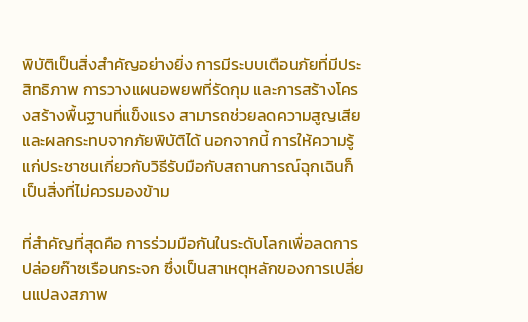พิบัติเป็นสิ่งสำคัญอย่างยิ่ง การมีระบบเตือนภัยที่มีประสิทธิภาพ การวางแผนอพยพที่รัดกุม และการสร้างโครงสร้างพื้นฐานที่แข็งแรง สามารถช่วยลดความสูญเสียและผลกระทบจากภัยพิบัติได้ นอกจากนี้ การให้ความรู้แก่ประชาชนเกี่ยวกับวิธีรับมือกับสถานการณ์ฉุกเฉินก็เป็นสิ่งที่ไม่ควรมองข้าม

ที่สำคัญที่สุดคือ การร่วมมือกันในระดับโลกเพื่อลดการปล่อยก๊าซเรือนกระจก ซึ่งเป็นสาเหตุหลักของการเปลี่ยนแปลงสภาพ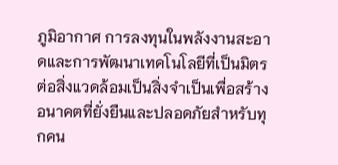ภูมิอากาศ การลงทุนในพลังงานสะอาดและการพัฒนาเทคโนโลยีที่เป็นมิตรต่อสิ่งแวดล้อมเป็นสิ่งจำเป็นเพื่อสร้างอนาคตที่ยั่งยืนและปลอดภัยสำหรับทุกคน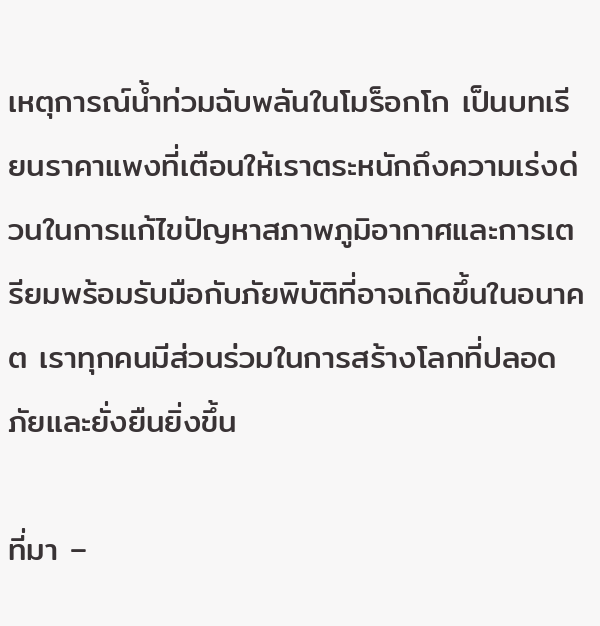เหตุการณ์น้ำท่วมฉับพลันในโมร็อกโก เป็นบทเรียนราคาแพงที่เตือนให้เราตระหนักถึงความเร่งด่วนในการแก้ไขปัญหาสภาพภูมิอากาศและการเตรียมพร้อมรับมือกับภัยพิบัติที่อาจเกิดขึ้นในอนาคต เราทุกคนมีส่วนร่วมในการสร้างโลกที่ปลอดภัยและยั่งยืนยิ่งขึ้น

ที่มา –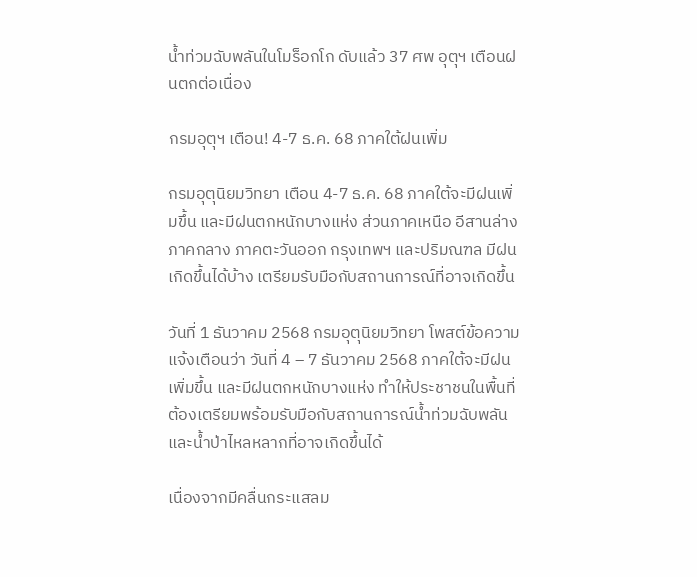น้ำท่วมฉับพลันในโมร็อกโก ดับแล้ว 37 ศพ อุตุฯ เตือนฝนตกต่อเนื่อง

กรมอุตุฯ เตือน! 4-7 ธ.ค. 68 ภาคใต้ฝนเพิ่ม

กรมอุตุนิยมวิทยา เตือน 4-7 ธ.ค. 68 ภาคใต้จะมีฝนเพิ่มขึ้น และมีฝนตกหนักบางแห่ง ส่วนภาคเหนือ อีสานล่าง ภาคกลาง ภาคตะวันออก กรุงเทพฯ และปริมณฑล มีฝนเกิดขึ้นได้บ้าง เตรียมรับมือกับสถานการณ์ที่อาจเกิดขึ้น

วันที่ 1 ธันวาคม 2568 กรมอุตุนิยมวิทยา โพสต์ข้อความแจ้งเตือนว่า วันที่ 4 – 7 ธันวาคม 2568 ภาคใต้จะมีฝนเพิ่มขึ้น และมีฝนตกหนักบางแห่ง ทำให้ประชาชนในพื้นที่ต้องเตรียมพร้อมรับมือกับสถานการณ์น้ำท่วมฉับพลันและน้ำป่าไหลหลากที่อาจเกิดขึ้นได้

เนื่องจากมีคลื่นกระแสลม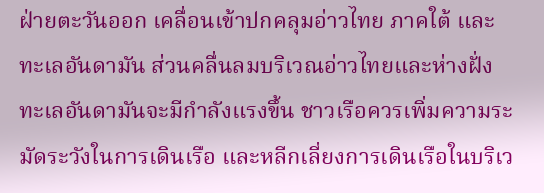ฝ่ายตะวันออก เคลื่อนเข้าปกคลุมอ่าวไทย ภาคใต้ และทะเลอันดามัน ส่วนคลื่นลมบริเวณอ่าวไทยและห่างฝั่งทะเลอันดามันจะมีกำลังแรงขึ้น ชาวเรือควรเพิ่มความระมัดระวังในการเดินเรือ และหลีกเลี่ยงการเดินเรือในบริเว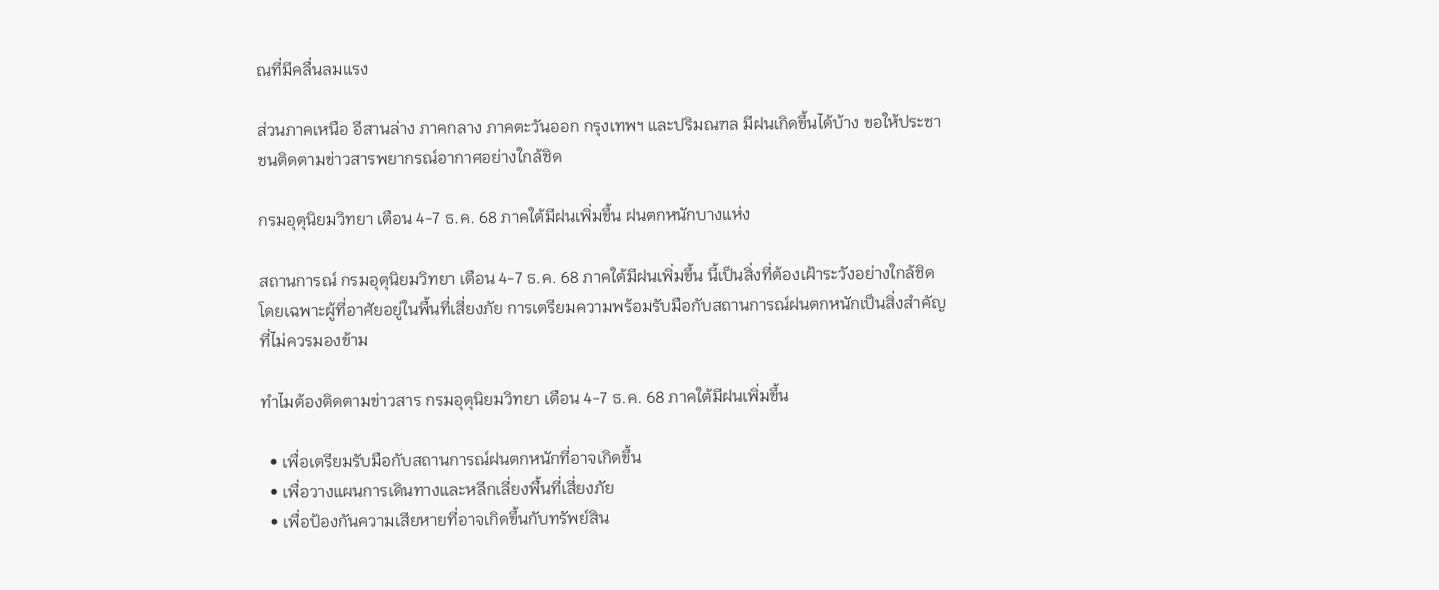ณที่มีคลื่นลมแรง

ส่วนภาคเหนือ อีสานล่าง ภาคกลาง ภาคตะวันออก กรุงเทพฯ และปริมณฑล มีฝนเกิดขึ้นได้บ้าง ขอให้ประชาชนติดตามข่าวสารพยากรณ์อากาศอย่างใกล้ชิด

กรมอุตุนิยมวิทยา เตือน 4-7 ธ.ค. 68 ภาคใต้มีฝนเพิ่มขึ้น ฝนตกหนักบางแห่ง

สถานการณ์ กรมอุตุนิยมวิทยา เตือน 4-7 ธ.ค. 68 ภาคใต้มีฝนเพิ่มขึ้น นี้เป็นสิ่งที่ต้องเฝ้าระวังอย่างใกล้ชิด โดยเฉพาะผู้ที่อาศัยอยู่ในพื้นที่เสี่ยงภัย การเตรียมความพร้อมรับมือกับสถานการณ์ฝนตกหนักเป็นสิ่งสำคัญที่ไม่ควรมองข้าม

ทำไมต้องติดตามข่าวสาร กรมอุตุนิยมวิทยา เตือน 4-7 ธ.ค. 68 ภาคใต้มีฝนเพิ่มขึ้น

  • เพื่อเตรียมรับมือกับสถานการณ์ฝนตกหนักที่อาจเกิดขึ้น
  • เพื่อวางแผนการเดินทางและหลีกเลี่ยงพื้นที่เสี่ยงภัย
  • เพื่อป้องกันความเสียหายที่อาจเกิดขึ้นกับทรัพย์สิน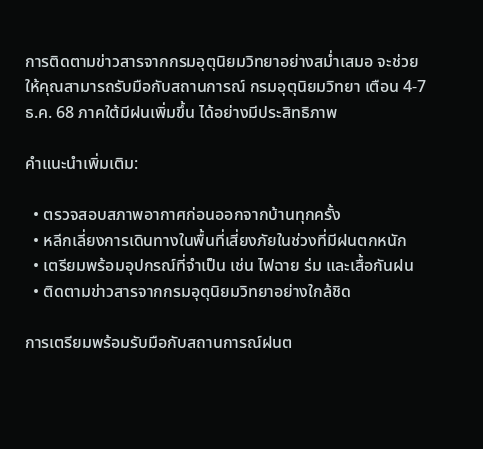การติดตามข่าวสารจากกรมอุตุนิยมวิทยาอย่างสม่ำเสมอ จะช่วยให้คุณสามารถรับมือกับสถานการณ์ กรมอุตุนิยมวิทยา เตือน 4-7 ธ.ค. 68 ภาคใต้มีฝนเพิ่มขึ้น ได้อย่างมีประสิทธิภาพ

คำแนะนำเพิ่มเติม:

  • ตรวจสอบสภาพอากาศก่อนออกจากบ้านทุกครั้ง
  • หลีกเลี่ยงการเดินทางในพื้นที่เสี่ยงภัยในช่วงที่มีฝนตกหนัก
  • เตรียมพร้อมอุปกรณ์ที่จำเป็น เช่น ไฟฉาย ร่ม และเสื้อกันฝน
  • ติดตามข่าวสารจากกรมอุตุนิยมวิทยาอย่างใกล้ชิด

การเตรียมพร้อมรับมือกับสถานการณ์ฝนต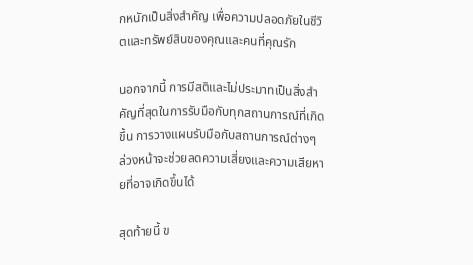กหนักเป็นสิ่งสำคัญ เพื่อความปลอดภัยในชีวิตและทรัพย์สินของคุณและคนที่คุณรัก

นอกจากนี้ การมีสติและไม่ประมาทเป็นสิ่งสำคัญที่สุดในการรับมือกับทุกสถานการณ์ที่เกิดขึ้น การวางแผนรับมือกับสถานการณ์ต่างๆ ล่วงหน้าจะช่วยลดความเสี่ยงและความเสียหายที่อาจเกิดขึ้นได้

สุดท้ายนี้ ข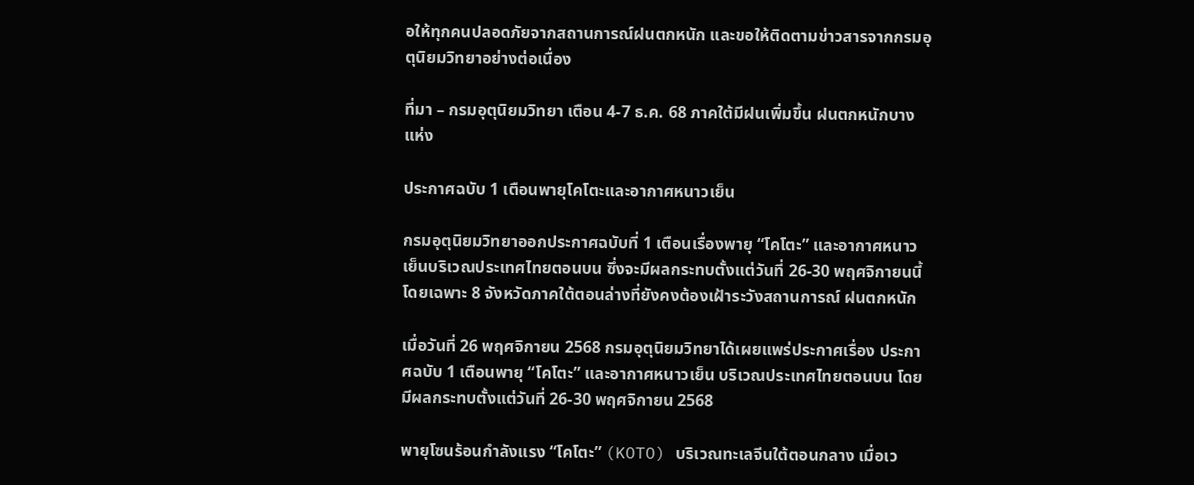อให้ทุกคนปลอดภัยจากสถานการณ์ฝนตกหนัก และขอให้ติดตามข่าวสารจากกรมอุตุนิยมวิทยาอย่างต่อเนื่อง

ที่มา – กรมอุตุนิยมวิทยา เตือน 4-7 ธ.ค. 68 ภาคใต้มีฝนเพิ่มขึ้น ฝนตกหนักบางแห่ง

ประกาศฉบับ 1 เตือนพายุโคโตะและอากาศหนาวเย็น

กรมอุตุนิยมวิทยาออกประกาศฉบับที่ 1 เตือนเรื่องพายุ “โคโตะ” และอากาศหนาวเย็นบริเวณประเทศไทยตอนบน ซึ่งจะมีผลกระทบตั้งแต่วันที่ 26-30 พฤศจิกายนนี้ โดยเฉพาะ 8 จังหวัดภาคใต้ตอนล่างที่ยังคงต้องเฝ้าระวังสถานการณ์ ฝนตกหนัก

เมื่อวันที่ 26 พฤศจิกายน 2568 กรมอุตุนิยมวิทยาได้เผยแพร่ประกาศเรื่อง ประกาศฉบับ 1 เตือนพายุ “โคโตะ” และอากาศหนาวเย็น บริเวณประเทศไทยตอนบน โดยมีผลกระทบตั้งแต่วันที่ 26-30 พฤศจิกายน 2568

พายุโซนร้อนกำลังแรง “โคโตะ” (KOTO) บริเวณทะเลจีนใต้ตอนกลาง เมื่อเว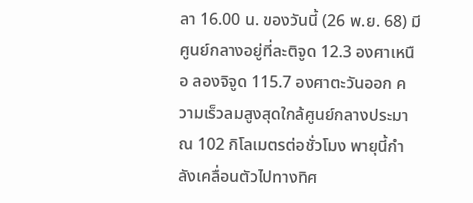ลา 16.00 น. ของวันนี้ (26 พ.ย. 68) มีศูนย์กลางอยู่ที่ละติจูด 12.3 องศาเหนือ ลองจิจูด 115.7 องศาตะวันออก ความเร็วลมสูงสุดใกล้ศูนย์กลางประมาณ 102 กิโลเมตรต่อชั่วโมง พายุนี้กำลังเคลื่อนตัวไปทางทิศ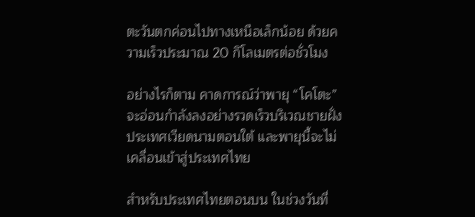ตะวันตกค่อนไปทางเหนือเล็กน้อย ด้วยความเร็วประมาณ 20 กิโลเมตรต่อชั่วโมง

อย่างไรก็ตาม คาดการณ์ว่าพายุ “โคโตะ” จะอ่อนกำลังลงอย่างรวดเร็วบริเวณชายฝั่งประเทศเวียดนามตอนใต้ และพายุนี้จะไม่เคลื่อนเข้าสู่ประเทศไทย

สำหรับประเทศไทยตอนบน ในช่วงวันที่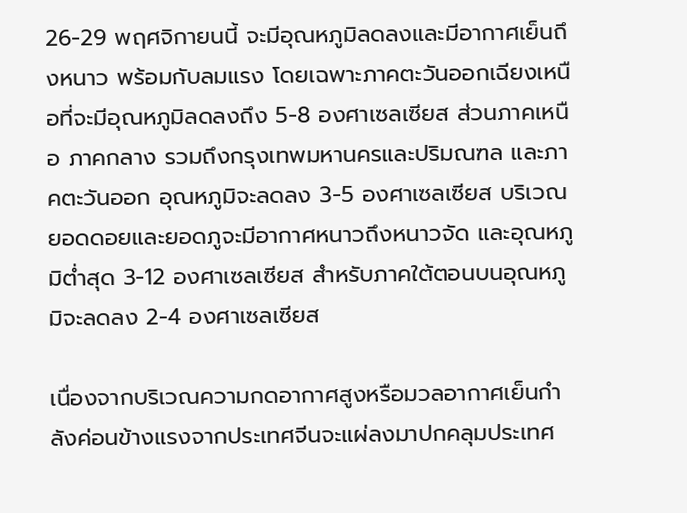26-29 พฤศจิกายนนี้ จะมีอุณหภูมิลดลงและมีอากาศเย็นถึงหนาว พร้อมกับลมแรง โดยเฉพาะภาคตะวันออกเฉียงเหนือที่จะมีอุณหภูมิลดลงถึง 5-8 องศาเซลเซียส ส่วนภาคเหนือ ภาคกลาง รวมถึงกรุงเทพมหานครและปริมณฑล และภาคตะวันออก อุณหภูมิจะลดลง 3-5 องศาเซลเซียส บริเวณยอดดอยและยอดภูจะมีอากาศหนาวถึงหนาวจัด และอุณหภูมิต่ำสุด 3-12 องศาเซลเซียส สำหรับภาคใต้ตอนบนอุณหภูมิจะลดลง 2-4 องศาเซลเซียส

เนื่องจากบริเวณความกดอากาศสูงหรือมวลอากาศเย็นกำลังค่อนข้างแรงจากประเทศจีนจะแผ่ลงมาปกคลุมประเทศ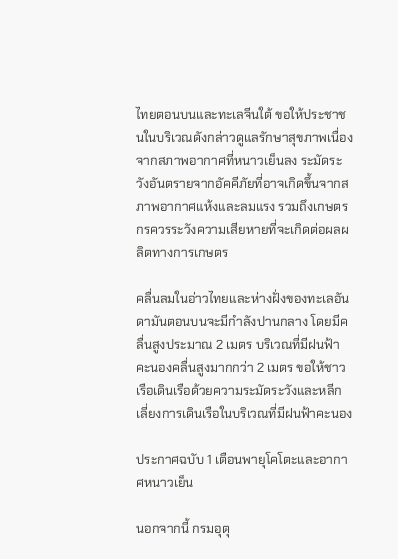ไทยตอนบนและทะเลจีนใต้ ขอให้ประชาชนในบริเวณดังกล่าวดูแลรักษาสุขภาพเนื่องจากสภาพอากาศที่หนาวเย็นลง ระมัดระวังอันตรายจากอัคคีภัยที่อาจเกิดขึ้นจากสภาพอากาศแห้งและลมแรง รวมถึงเกษตรกรควรระวังความเสียหายที่จะเกิดต่อผลผลิตทางการเกษตร

คลื่นลมในอ่าวไทยและห่างฝั่งของทะเลอันดามันตอนบนจะมีกำลังปานกลาง โดยมีคลื่นสูงประมาณ 2 เมตร บริเวณที่มีฝนฟ้าคะนองคลื่นสูงมากกว่า 2 เมตร ขอให้ชาวเรือเดินเรือด้วยความระมัดระวังและหลีกเลี่ยงการเดินเรือในบริเวณที่มีฝนฟ้าคะนอง

ประกาศฉบับ 1 เตือนพายุโคโตะและอากาศหนาวเย็น

นอกจากนี้ กรมอุตุ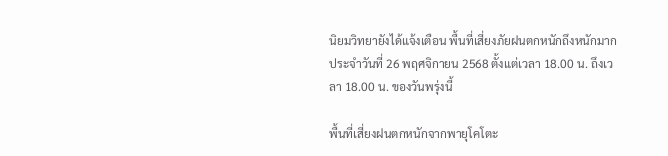นิยมวิทยายังได้แจ้งเตือน พื้นที่เสี่ยงภัยฝนตกหนักถึงหนักมาก ประจำวันที่ 26 พฤศจิกายน 2568 ตั้งแต่เวลา 18.00 น. ถึงเวลา 18.00 น. ของวันพรุ่งนี้

พื้นที่เสี่ยงฝนตกหนักจากพายุโคโตะ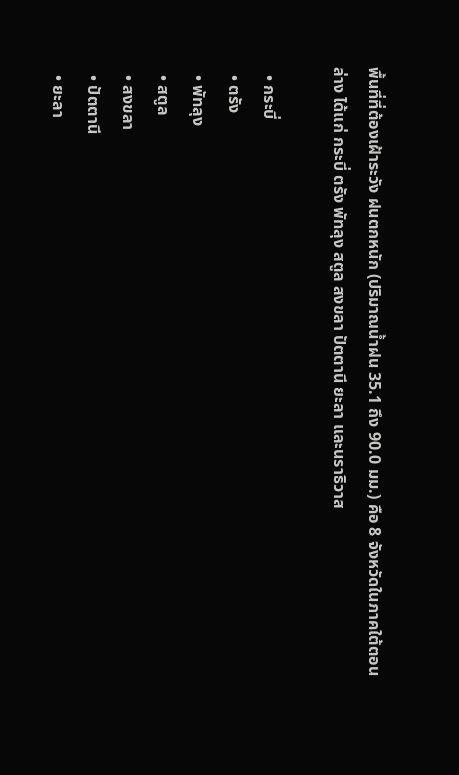พื้นที่ที่ต้องเฝ้าระวัง ฝนตกหนัก (ปริมาณน้ำฝน 35.1 ถึง 90.0 มม.) คือ 8 จังหวัดในภาคใต้ตอนล่าง ได้แก่ กระบี่ ตรัง พัทลุง สตูล สงขลา ปัตตานี ยะลา และนราธิวาส

  • กระบี่
  • ตรัง
  • พัทลุง
  • สตูล
  • สงขลา
  • ปัตตานี
  • ยะลา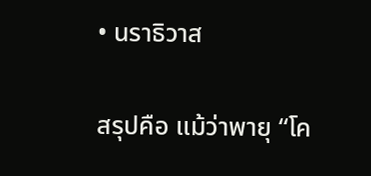• นราธิวาส

สรุปคือ แม้ว่าพายุ “โค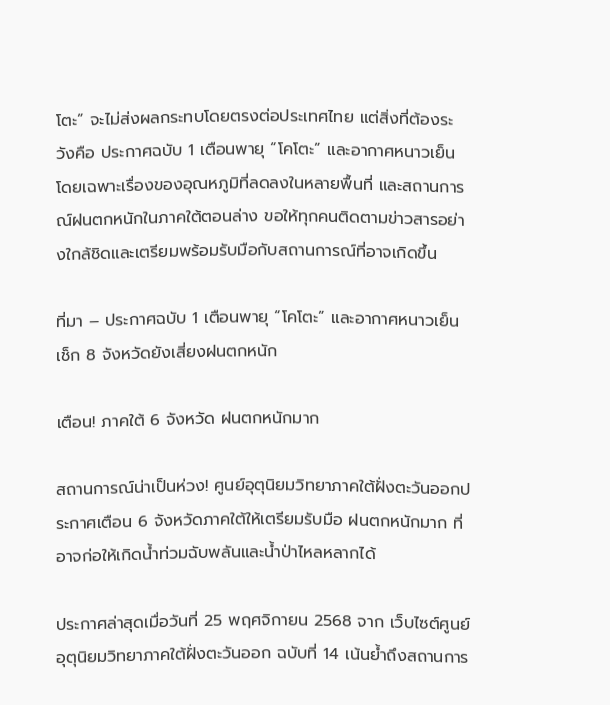โตะ” จะไม่ส่งผลกระทบโดยตรงต่อประเทศไทย แต่สิ่งที่ต้องระวังคือ ประกาศฉบับ 1 เตือนพายุ “โคโตะ” และอากาศหนาวเย็น โดยเฉพาะเรื่องของอุณหภูมิที่ลดลงในหลายพื้นที่ และสถานการณ์ฝนตกหนักในภาคใต้ตอนล่าง ขอให้ทุกคนติดตามข่าวสารอย่างใกล้ชิดและเตรียมพร้อมรับมือกับสถานการณ์ที่อาจเกิดขึ้น

ที่มา – ประกาศฉบับ 1 เตือนพายุ “โคโตะ” และอากาศหนาวเย็น เช็ก 8 จังหวัดยังเสี่ยงฝนตกหนัก

เตือน! ภาคใต้ 6 จังหวัด ฝนตกหนักมาก

สถานการณ์น่าเป็นห่วง! ศูนย์อุตุนิยมวิทยาภาคใต้ฝั่งตะวันออกประกาศเตือน 6 จังหวัดภาคใต้ให้เตรียมรับมือ ฝนตกหนักมาก ที่อาจก่อให้เกิดน้ำท่วมฉับพลันและน้ำป่าไหลหลากได้

ประกาศล่าสุดเมื่อวันที่ 25 พฤศจิกายน 2568 จาก เว็บไซต์ศูนย์อุตุนิยมวิทยาภาคใต้ฝั่งตะวันออก ฉบับที่ 14 เน้นย้ำถึงสถานการ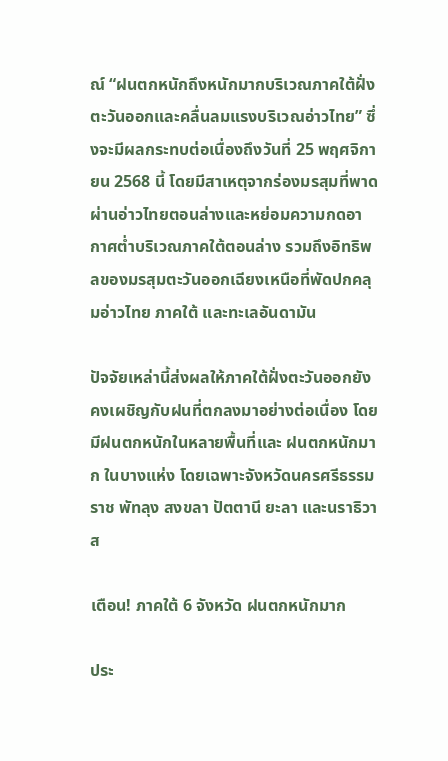ณ์ “ฝนตกหนักถึงหนักมากบริเวณภาคใต้ฝั่งตะวันออกและคลื่นลมแรงบริเวณอ่าวไทย” ซึ่งจะมีผลกระทบต่อเนื่องถึงวันที่ 25 พฤศจิกายน 2568 นี้ โดยมีสาเหตุจากร่องมรสุมที่พาดผ่านอ่าวไทยตอนล่างและหย่อมความกดอากาศต่ำบริเวณภาคใต้ตอนล่าง รวมถึงอิทธิพลของมรสุมตะวันออกเฉียงเหนือที่พัดปกคลุมอ่าวไทย ภาคใต้ และทะเลอันดามัน

ปัจจัยเหล่านี้ส่งผลให้ภาคใต้ฝั่งตะวันออกยังคงเผชิญกับฝนที่ตกลงมาอย่างต่อเนื่อง โดยมีฝนตกหนักในหลายพื้นที่และ ฝนตกหนักมาก ในบางแห่ง โดยเฉพาะจังหวัดนครศรีธรรมราช พัทลุง สงขลา ปัตตานี ยะลา และนราธิวาส

เตือน! ภาคใต้ 6 จังหวัด ฝนตกหนักมาก

ประ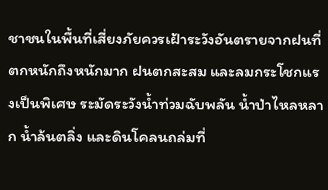ชาชนในพื้นที่เสี่ยงภัยควรเฝ้าระวังอันตรายจากฝนที่ตกหนักถึงหนักมาก ฝนตกสะสม และลมกระโชกแรงเป็นพิเศษ ระมัดระวังน้ำท่วมฉับพลัน น้ำป่าไหลหลาก น้ำล้นตลิ่ง และดินโคลนถล่มที่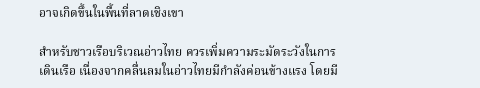อาจเกิดขึ้นในพื้นที่ลาดเชิงเขา

สำหรับชาวเรือบริเวณอ่าวไทย ควรเพิ่มความระมัดระวังในการเดินเรือ เนื่องจากคลื่นลมในอ่าวไทยมีกำลังค่อนข้างแรง โดยมี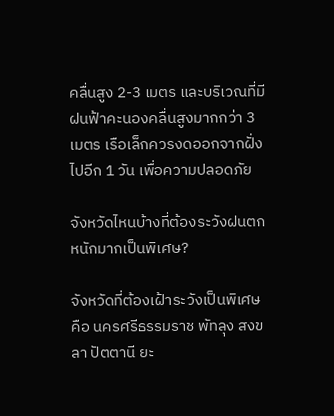คลื่นสูง 2-3 เมตร และบริเวณที่มีฝนฟ้าคะนองคลื่นสูงมากกว่า 3 เมตร เรือเล็กควรงดออกจากฝั่งไปอีก 1 วัน เพื่อความปลอดภัย

จังหวัดไหนบ้างที่ต้องระวังฝนตกหนักมากเป็นพิเศษ?

จังหวัดที่ต้องเฝ้าระวังเป็นพิเศษคือ นครศรีธรรมราช พัทลุง สงขลา ปัตตานี ยะ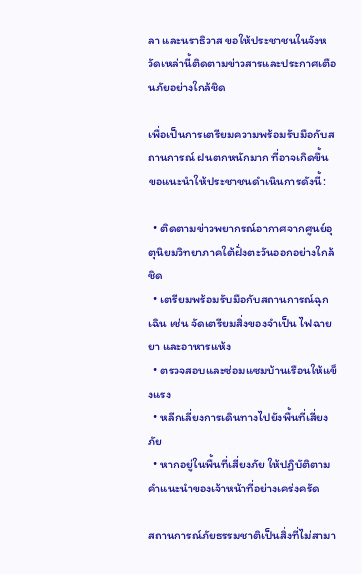ลา และนราธิวาส ขอให้ประชาชนในจังหวัดเหล่านี้ติดตามข่าวสารและประกาศเตือนภัยอย่างใกล้ชิด

เพื่อเป็นการเตรียมความพร้อมรับมือกับสถานการณ์ ฝนตกหนักมาก ที่อาจเกิดขึ้น ขอแนะนำให้ประชาชนดำเนินการดังนี้:

  • ติดตามข่าวพยากรณ์อากาศจากศูนย์อุตุนิยมวิทยาภาคใต้ฝั่งตะวันออกอย่างใกล้ชิด
  • เตรียมพร้อมรับมือกับสถานการณ์ฉุกเฉิน เช่น จัดเตรียมสิ่งของจำเป็น ไฟฉาย ยา และอาหารแห้ง
  • ตรวจสอบและซ่อมแซมบ้านเรือนให้แข็งแรง
  • หลีกเลี่ยงการเดินทางไปยังพื้นที่เสี่ยงภัย
  • หากอยู่ในพื้นที่เสี่ยงภัย ให้ปฏิบัติตามคำแนะนำของเจ้าหน้าที่อย่างเคร่งครัด

สถานการณ์ภัยธรรมชาติเป็นสิ่งที่ไม่สามา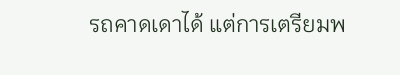รถคาดเดาได้ แต่การเตรียมพ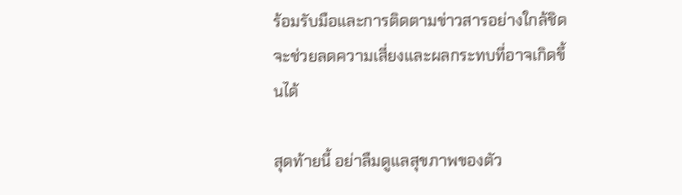ร้อมรับมือและการติดตามข่าวสารอย่างใกล้ชิด จะช่วยลดความเสี่ยงและผลกระทบที่อาจเกิดขึ้นได้

สุดท้ายนี้ อย่าลืมดูแลสุขภาพของตัว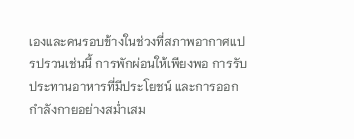เองและคนรอบข้างในช่วงที่สภาพอากาศแปรปรวนเช่นนี้ การพักผ่อนให้เพียงพอ การรับประทานอาหารที่มีประโยชน์ และการออกกำลังกายอย่างสม่ำเสม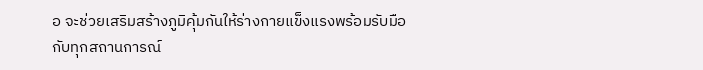อ จะช่วยเสริมสร้างภูมิคุ้มกันให้ร่างกายแข็งแรงพร้อมรับมือกับทุกสถานการณ์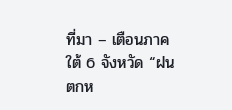ที่มา – เตือนภาคใต้ 6 จังหวัด “ฝนตกห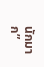นักมาก”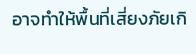อาจทำให้พื้นที่เสี่ยงภัยเกิ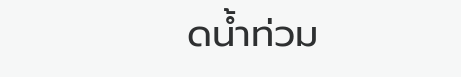ดน้ำท่วม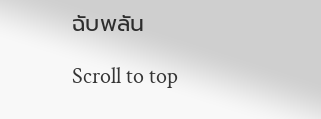ฉับพลัน

Scroll to top